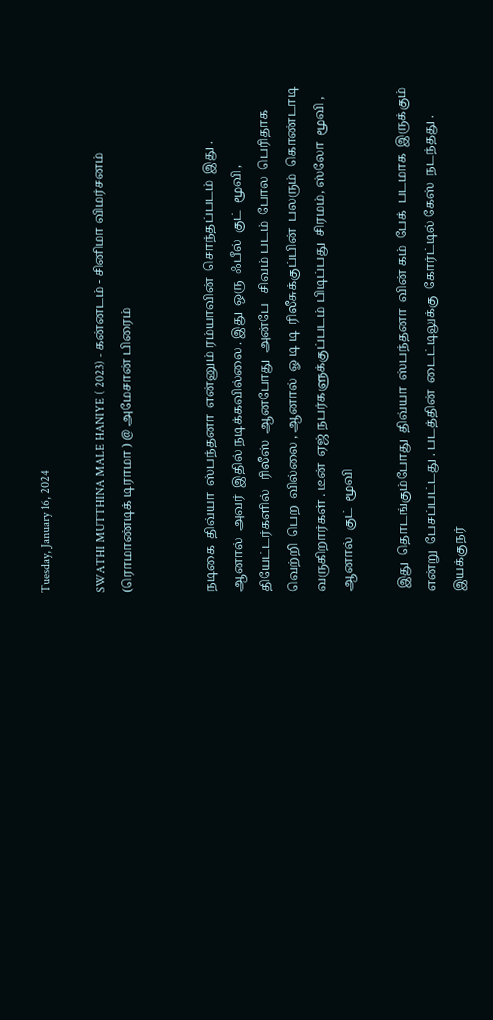Tuesday, January 16, 2024

SWATHI MUTTHINA MALE HANIYE ( 2023) - கன்னடம் - சினிமா விமர்சனம் (ரொமாண்டிக் டிராமா ) @ அமேசான் பிரைம்


நடிகை  திவ்யா  ஸ்பந்தனா  என்னும் ரம்யாவின்  சொந்தப்படம்  இது . ஆனால்  அவர்  இதில் நடிக்கவில்லை . இது  ஒரு  ஃபீல்  குட்  மூவி , தியேட்டர்களில்   ரிலீஸ்  ஆனபோது  அன்பே   சிவம் படம்  போல  பெரிதாக  வெற்றி  பெற  வில்லை , ஆனால்  ஓ டி டி  ரிலீசுக்குப்பின்  பலரும்  கொண்டாடி  வருகிறார்கள் . டீன்  ஏஜ் நபர்களுக்குப்படம் பிடிப்பது  சிரமம், ஸ்லோ  மூவி , ஆனால்  குட்  மூவி

 இது  தொடங்கும்போது  திவ்யா  ஸ்பந்தனா  வின் கம்  பேக்  படமாக  இருக்கும்  என்று  பேசப்பட்டது . படத்தின்  டைட்டிலுக்கு  கோர்ட்டில் கேஸ்  நடந்தது . இயக்குநர்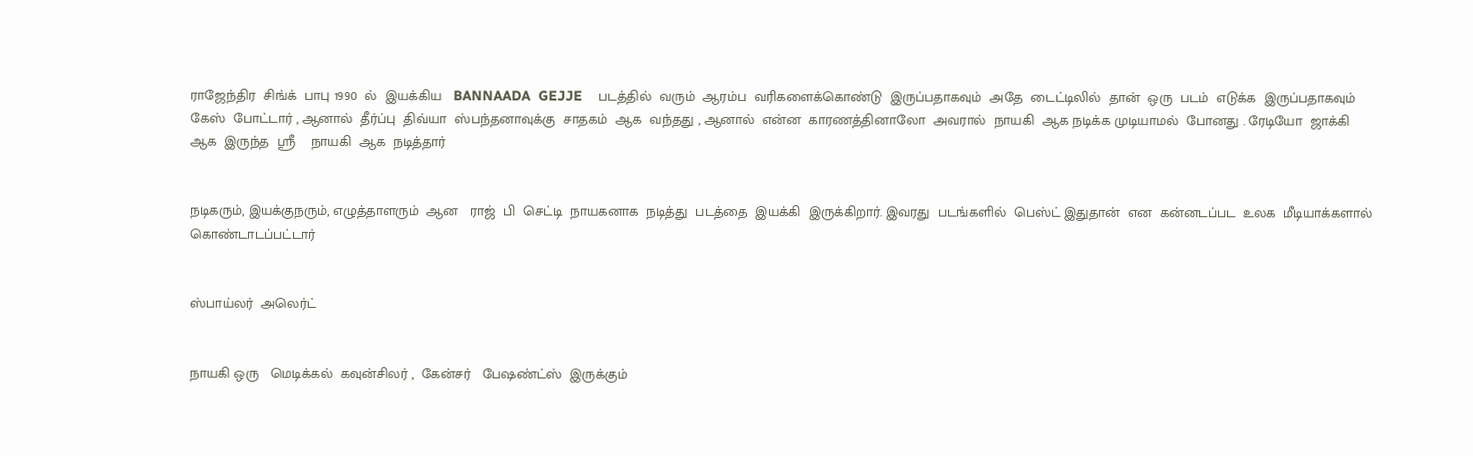ராஜேந்திர  சிங்க்  பாபு 1990  ல்  இயக்கிய   BANNAADA  GEJJE    படத்தில்  வரும்  ஆரம்ப  வரிகளைக்கொண்டு  இருப்பதாகவும்  அதே  டைட்டிலில்  தான்  ஒரு  படம்  எடுக்க  இருப்பதாகவும்  கேஸ்  போட்டார் , ஆனால்  தீர்ப்பு  திவ்யா  ஸ்பந்தனாவுக்கு  சாதகம்  ஆக  வந்தது , ஆனால்  என்ன  காரணத்தினாலோ  அவரால்  நாயகி  ஆக நடிக்க முடியாமல்  போனது . ரேடியோ  ஜாக்கி  ஆக  இருந்த  ஸ்ரீ    நாயகி  ஆக  நடித்தார்


நடிகரும், இயக்குநரும், எழுத்தாளரும்  ஆன   ராஜ்  பி  செட்டி  நாயகனாக  நடித்து  படத்தை  இயக்கி  இருக்கிறார். இவரது  படங்களில்  பெஸ்ட் இதுதான்  என  கன்னடப்பட  உலக  மீடியாக்களால்  கொண்டாடப்பட்டார்


ஸ்பாய்லர்  அலெர்ட்


நாயகி ஒரு   மெடிக்கல்  கவுன்சிலர் ,  கேன்சர்   பேஷண்ட்ஸ்  இருக்கும்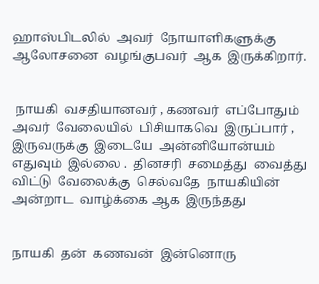ஹாஸ்பிடலில்  அவர்  நோயாளிகளுக்கு  ஆலோசனை  வழங்குபவர்  ஆக  இருக்கிறார்.


 நாயகி  வசதியானவர் , கணவர்  எப்போதும்    அவர்  வேலையில்  பிசியாகவெ  இருப்பார் , இருவருக்கு  இடையே  அன்னியோன்யம்  எதுவும்  இல்லை .  தினசரி  சமைத்து  வைத்து  விட்டு  வேலைக்கு  செல்வதே  நாயகியின்  அன்றாட  வாழ்க்கை ஆக  இருந்தது


நாயகி  தன்  கணவன்  இன்னொரு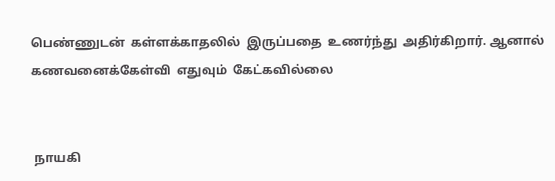பெண்ணுடன்  கள்ளக்காதலில்  இருப்பதை  உணர்ந்து  அதிர்கிறார். ஆனால்   கணவனைக்கேள்வி  எதுவும்  கேட்கவில்லை


 நாயகி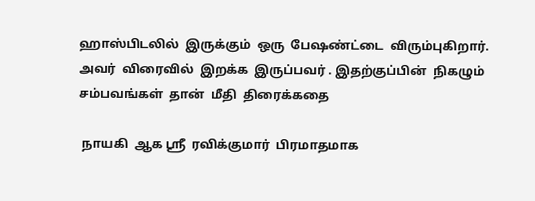ஹாஸ்பிடலில்  இருக்கும்  ஒரு  பேஷண்ட்டை  விரும்புகிறார்.  அவர்  விரைவில்  இறக்க  இருப்பவர் . இதற்குப்பின்  நிகழும்  சம்பவங்கள்  தான்  மீதி  திரைக்கதை

 நாயகி  ஆக ஸ்ரீ  ரவிக்குமார்  பிரமாதமாக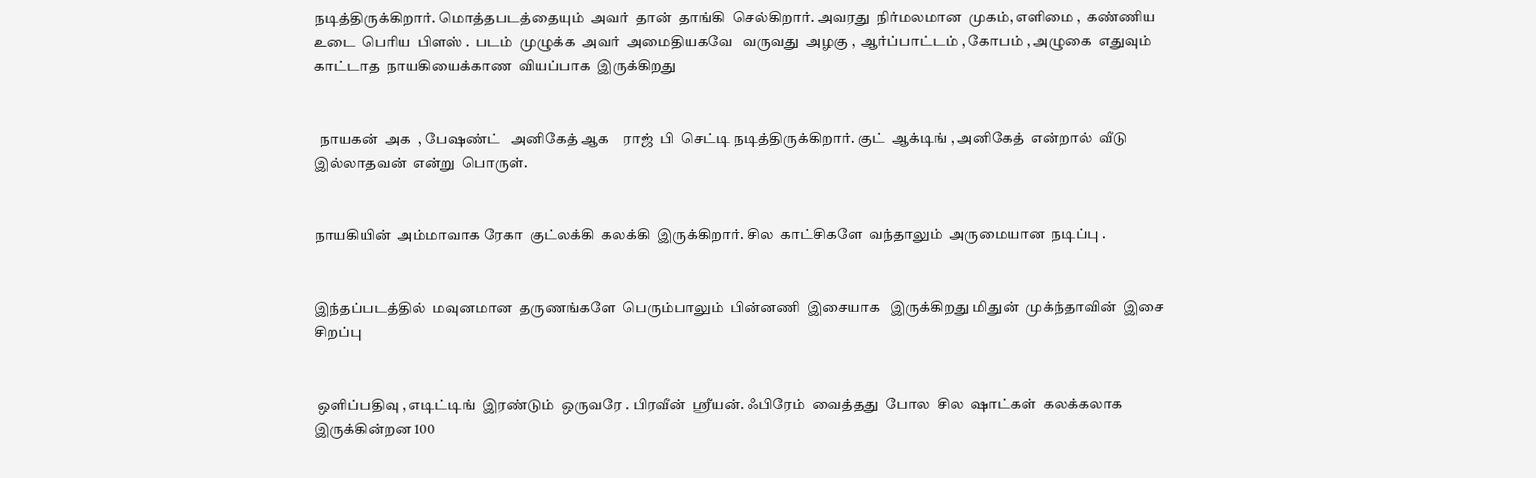நடித்திருக்கிறார். மொத்தபடத்தையும்  அவர்  தான்  தாங்கி  செல்கிறார். அவரது  நிர்மலமான  முகம், எளிமை ,  கண்ணிய  உடை  பெரிய  பிளஸ் .  படம்  முழுக்க  அவர்  அமைதியகவே   வருவது  அழகு ,  ஆர்ப்பாட்டம் , கோபம் , அழுகை  எதுவும்  காட்டாத  நாயகியைக்காண  வியப்பாக  இருக்கிறது


  நாயகன்  அக  , பேஷண்ட்   அனிகேத் ஆக    ராஜ்  பி  செட்டி நடித்திருக்கிறார். குட்  ஆக்டிங் , அனிகேத்  என்றால்  வீடு  இல்லாதவன்  என்று  பொருள்.


நாயகியின்  அம்மாவாக ரேகா  குட்லக்கி  கலக்கி  இருக்கிறார். சில  காட்சிகளே  வந்தாலும்  அருமையான  நடிப்பு .


இந்தப்படத்தில்  மவுனமான  தருணங்களே  பெரும்பாலும்  பின்னணி  இசையாக   இருக்கிறது மிதுன்  முக்ந்தாவின்  இசை  சிறப்பு


 ஒளிப்பதிவு , எடிட்டிங்  இரண்டும்  ஒருவரே . பிரவீன்  ஸ்ரீயன். ஃபிரேம்  வைத்தது  போல  சில  ஷாட்கள்  கலக்கலாக  இருக்கின்றன 100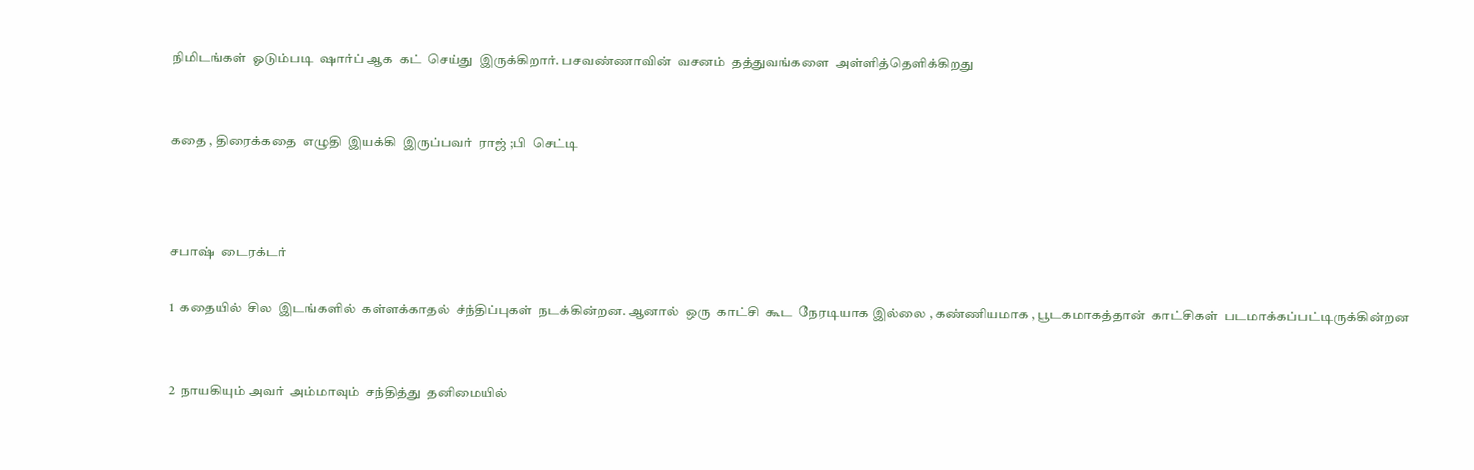நிமிடங்கள்  ஓடும்படி  ஷார்ப் ஆக  கட்  செய்து  இருக்கிறார். பசவண்ணாவின்  வசனம்  தத்துவங்களை  அள்ளித்தெளிக்கிறது


கதை , திரைக்கதை  எழுதி  இயக்கி  இருப்பவர்  ராஜ் ;பி  செட்டி



சபாஷ்  டைரக்டர்

1  கதையில்  சில  இடங்களில்  கள்ளக்காதல்  ச்ந்திப்புகள்  நடக்கின்றன. ஆனால்  ஒரு  காட்சி  கூட  நேரடியாக இல்லை , கண்ணியமாக , பூடகமாகத்தான்  காட்சிகள்  படமாக்கப்பட்டிருக்கின்றன


2  நாயகியும் அவர்  அம்மாவும்  சந்தித்து  தனிமையில்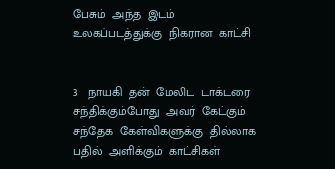பேசும்  அந்த  இடம்  உலகப்படத்துக்கு  நிகரான  காட்சி


3   நாயகி  தன்  மேலிட  டாக்டரை  சந்திக்கும்போது  அவர்  கேட்கும்  சந்தேக  கேள்விகளுக்கு  தில்லாக  பதில்  அளிக்கும்  காட்சிகள்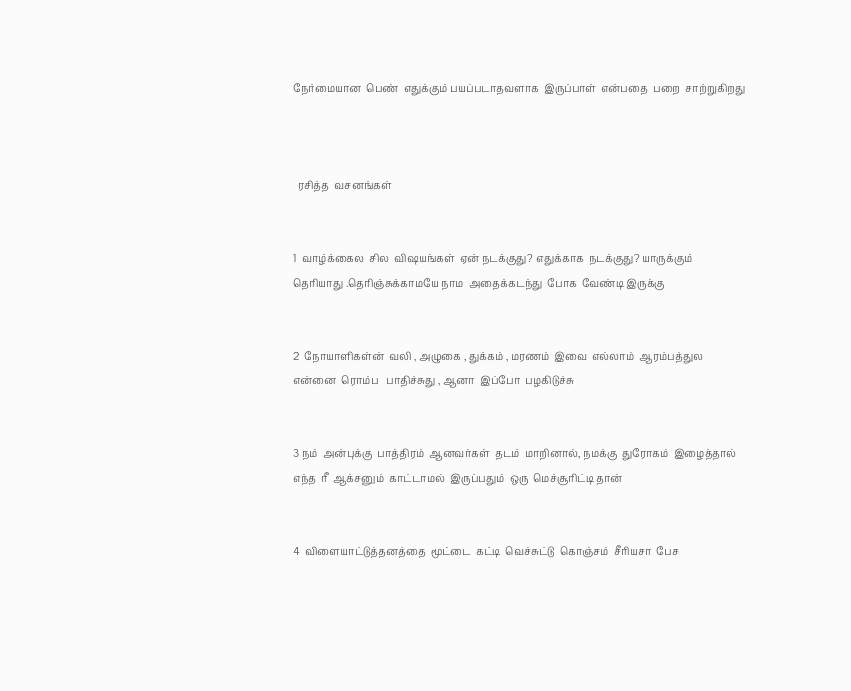நேர்மையான  பெண்  எதுக்கும் பயப்படாதவளாக  இருப்பாள்  என்பதை  பறை  சாற்றுகிறது



  ரசித்த  வசனங்கள்


1  வாழ்க்கைல  சில  விஷயங்கள்  ஏன் நடக்குது? எதுக்காக  நடக்குது? யாருக்கும்  தெரியாது .தெரிஞ்சுக்காமயே நாம  அதைக்கடந்து  போக  வேண்டி இருக்கு


2  நோயாளிகள்ன்  வலி , அழுகை , துக்கம் , மரணம்  இவை  எல்லாம்  ஆரம்பத்துல  என்னை  ரொம்ப   பாதிச்சுது , ஆனா  இப்போ  பழகிடுச்சு


3 நம்  அன்புக்கு  பாத்திரம்  ஆனவர்கள்  தடம்  மாறினால், நமக்கு  துரோகம்  இழைத்தால்  எந்த  ரீ  ஆக்சனும்  காட்டாமல்  இருப்பதும்  ஒரு  மெச்சூரிட்டி தான்


4  விளையாட்டுத்தனத்தை  மூட்டை  கட்டி  வெச்சுட்டு  கொஞ்சம்  சீரியசா  பேச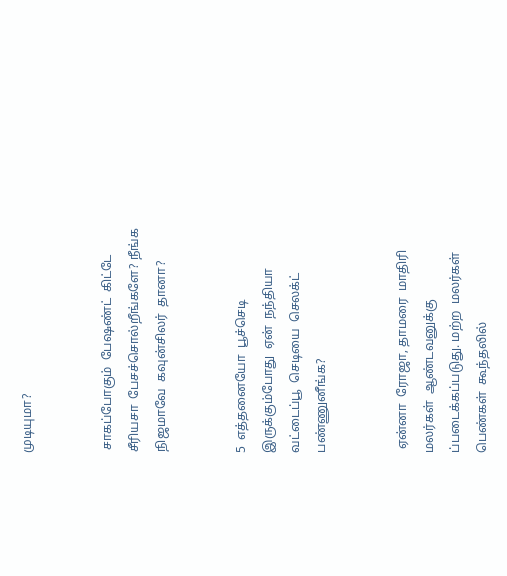முடியுமா?


 சாகப்போகும்  பேஷண்ட்  கிட்டே  சீரியசா  பேசச்சொல்றீங்களே? நீங்க  நிஜமாவே  கவுன்சிலர்  தானா?


5  எத்தனையோ  பூச்செடி  இருக்கும்போது  ஏன்  நந்தியா  வட்டைப்பூ  செடியை  செலக்ட்   பண்ணுனீங்க?


 ஏன்னா  ரோஜா, தாமரை  மாதிரி  மலர்கள்  ஆண்டவனுக்கு ப்படைக்கப்படுது. மற்ற  மலர்கள்  பெண்கள்  கூந்தலில்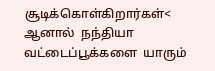சூடிக்கொள்கிறார்கள்< ஆனால்  நந்தியா  வட்டைப்பூக்களை  யாரும்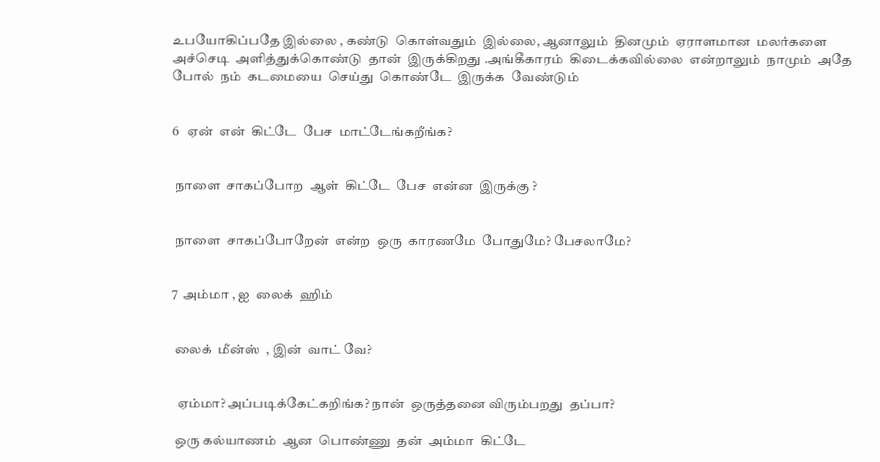உபயோகிப்பதே இல்லை , கண்டு  கொள்வதும்  இல்லை, ஆனாலும்  தினமும்  ஏராளமான  மலர்களை அச்செடி  அளித்துக்கொண்டு  தான்  இருக்கிறது .அங்கீகாரம்  கிடைக்கவில்லை  என்றாலும்  நாமும்  அதே  போல்  நம்  கடமையை  செய்து  கொண்டே  இருக்க  வேண்டும்


6   ஏன்  என்  கிட்டே  பேச  மாட்டேங்கறீங்க?


 நாளை  சாகப்போற  ஆள்  கிட்டே  பேச  என்ன  இருக்கு ?


 நாளை  சாகப்போறேன்  என்ற  ஒரு  காரணமே  போதுமே? பேசலாமே?


7  அம்மா , ஐ  லைக்  ஹிம்


 லைக்  மீன்ஸ்  , இன்  வாட் வே?


  ஏம்மா? அப்படிக்கேட்கறிங்க? நான்  ஒருத்தனை விரும்பறது  தப்பா?

 ஒரு கல்யாணம்  ஆன  பொண்ணு  தன்  அம்மா  கிட்டே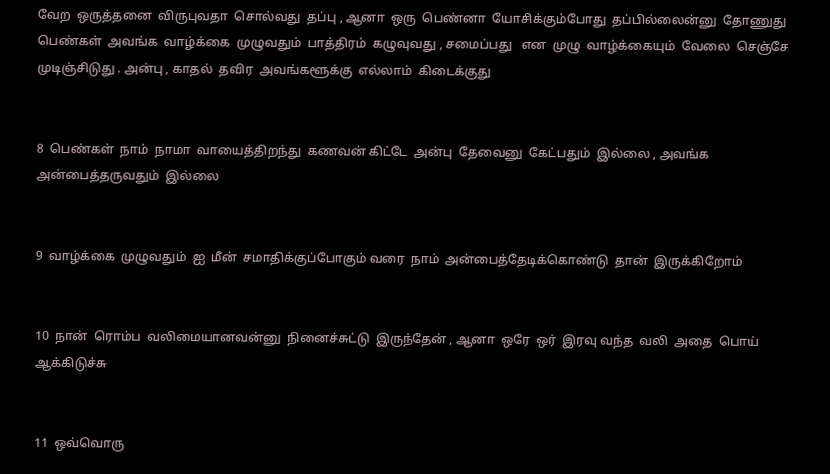வேற  ஒருத்தனை  விருபுவதா  சொல்வது  தப்பு , ஆனா  ஒரு  பெண்னா  யோசிக்கும்போது  தப்பில்லைன்னு  தோணுது பெண்கள்  அவங்க  வாழ்க்கை  முழுவதும்  பாத்திரம்  கழுவுவது , சமைப்பது   என  முழு  வாழ்க்கையும்  வேலை  செஞ்சே  முடிஞ்சிடுது . அன்பு , காதல்  தவிர  அவங்களூக்கு  எல்லாம்  கிடைக்குது


8  பெண்கள்  நாம்  நாமா  வாயைத்திறந்து  கணவன் கிட்டே  அன்பு  தேவைனு  கேட்பதும்  இல்லை , அவங்க  அன்பைத்தருவதும்  இல்லை


9  வாழ்க்கை  முழுவதும்  ஐ  மீன்  சமாதிக்குப்போகும் வரை  நாம்  அன்பைத்தேடிக்கொண்டு  தான்  இருக்கிறோம்


10  நான்  ரொம்ப  வலிமையானவன்னு  நினைச்சுட்டு  இருந்தேன் , ஆனா  ஒரே  ஒர்  இரவு வந்த  வலி  அதை  பொய்  ஆக்கிடுச்சு


11  ஒவ்வொரு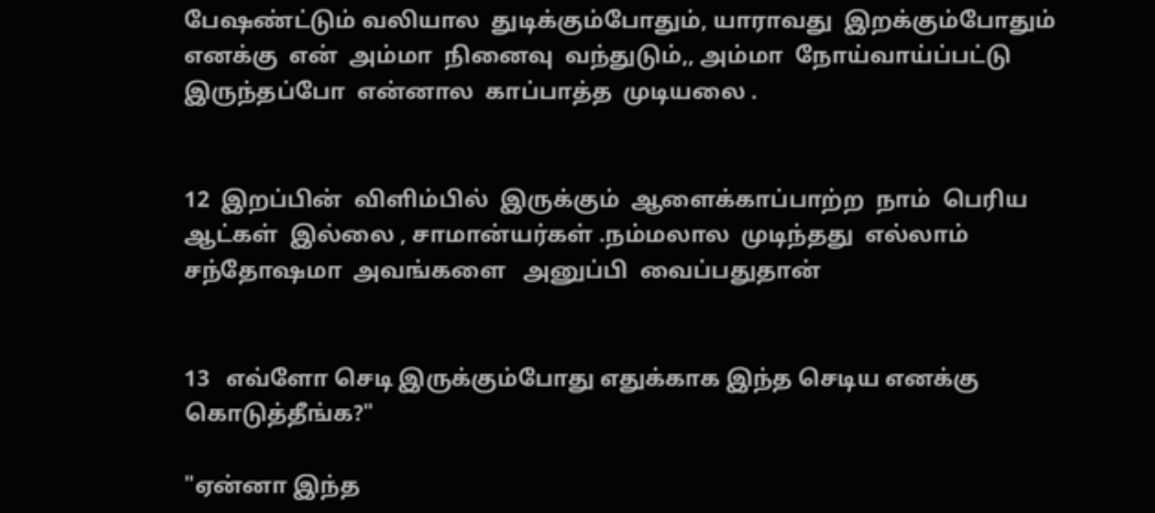பேஷண்ட்டும் வலியால  துடிக்கும்போதும், யாராவது  இறக்கும்போதும்  எனக்கு  என்  அம்மா  நினைவு  வந்துடும்,, அம்மா  நோய்வாய்ப்பட்டு  இருந்தப்போ  என்னால  காப்பாத்த  முடியலை .


12  இறப்பின்  விளிம்பில்  இருக்கும்  ஆளைக்காப்பாற்ற  நாம்  பெரிய  ஆட்கள்  இல்லை , சாமான்யர்கள் .நம்மலால  முடிந்தது  எல்லாம்  சந்தோஷமா  அவங்களை   அனுப்பி  வைப்பதுதான்


13   எவ்ளோ செடி இருக்கும்போது எதுக்காக இந்த செடிய எனக்கு கொடுத்தீங்க?"

"ஏன்னா இந்த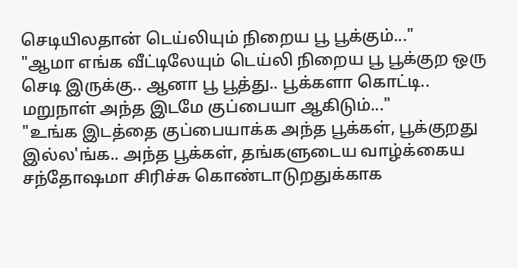செடியிலதான் டெய்லியும் நிறைய பூ பூக்கும்..."
"ஆமா எங்க வீட்டிலேயும் டெய்லி நிறைய பூ பூக்குற ஒரு செடி இருக்கு.. ஆனா பூ பூத்து.. பூக்களா கொட்டி.. மறுநாள் அந்த இடமே குப்பையா ஆகிடும்..."
"உங்க இடத்தை குப்பையாக்க அந்த பூக்கள், பூக்குறது இல்ல'ங்க.. அந்த பூக்கள், தங்களுடைய வாழ்க்கைய சந்தோஷமா சிரிச்சு கொண்டாடுறதுக்காக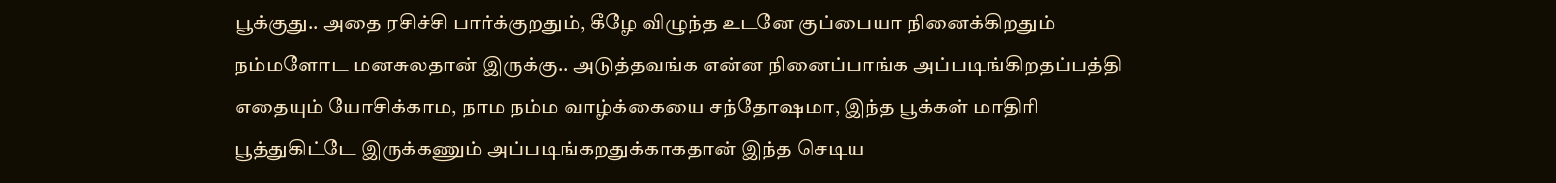பூக்குது.. அதை ரசிச்சி பார்க்குறதும், கீழே விழுந்த உடனே குப்பையா நினைக்கிறதும் நம்மளோட மனசுலதான் இருக்கு.. அடுத்தவங்க என்ன நினைப்பாங்க அப்படிங்கிறதப்பத்தி எதையும் யோசிக்காம, நாம நம்ம வாழ்க்கையை சந்தோஷமா, இந்த பூக்கள் மாதிரி பூத்துகிட்டே இருக்கணும் அப்படிங்கறதுக்காகதான் இந்த செடிய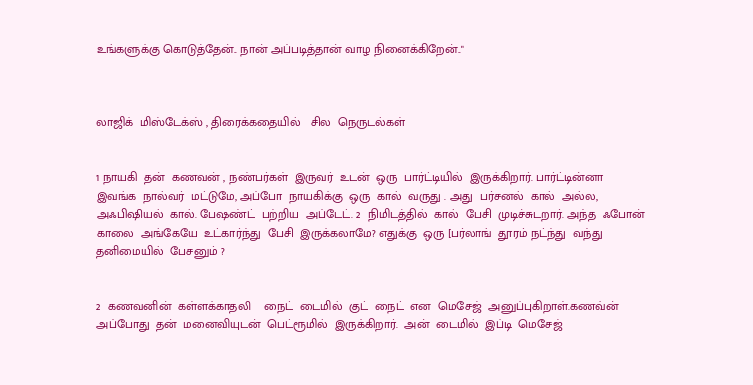உங்களுக்கு கொடுத்தேன்.. நான் அப்படித்தான் வாழ நினைக்கிறேன்.."



லாஜிக்  மிஸ்டேக்ஸ் , திரைக்கதையில்   சில  நெருடல்கள்


1 நாயகி  தன்  கணவன் , நண்பர்கள்  இருவர்  உடன்  ஒரு  பார்ட்டியில்  இருக்கிறார். பார்ட்டின்னா  இவங்க  நால்வர்  மட்டுமே, அப்போ  நாயகிக்கு  ஒரு  கால்  வருது . அது  பர்சனல்  கால்  அல்ல, அஃபிஷியல்  கால். பேஷண்ட்  பற்றிய  அப்டேட். 2  நிமிடத்தில்  கால்  பேசி  முடிச்சுடறார். அந்த  ஃபோன்  காலை  அங்கேயே  உட்கார்ந்து  பேசி  இருக்கலாமே? எதுக்கு  ஒரு [பர்லாங்  தூரம் நட்ந்து  வந்து  தனிமையில்  பேசனும் ?


2  கணவனின்  கள்ளக்காதலி    நைட்  டைமில்  குட்  நைட்  என  மெசேஜ்  அனுப்புகிறாள்.கணவ்ன்  அப்போது  தன்  மனைவியுடன்  பெட்ரூமில்  இருக்கிறார்.  அன்  டைமில்  இப்டி  மெசேஜ்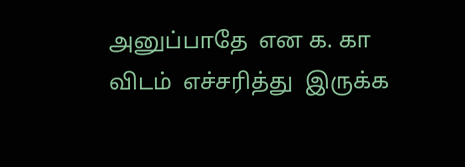அனுப்பாதே  என க. கா  விடம்  எச்சரித்து  இருக்க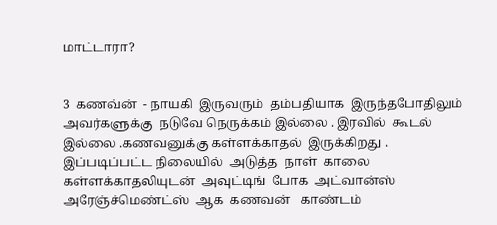மாட்டாரா?


3  கணவ்ன்  - நாயகி  இருவரும்  தம்பதியாக  இருந்தபோதிலும்  அவர்களுக்கு  நடுவே நெருக்கம் இல்லை . இரவில்  கூடல்  இல்லை .கணவனுக்கு கள்ளக்காதல்  இருக்கிறது . இப்படிப்பட்ட நிலையில்  அடுத்த  நாள்  காலை  கள்ளக்காதலியுடன்  அவுட்டிங்  போக  அட்வான்ஸ்  அரேஞ்ச்மெண்ட்ஸ்  ஆக  கணவன்   காண்டம்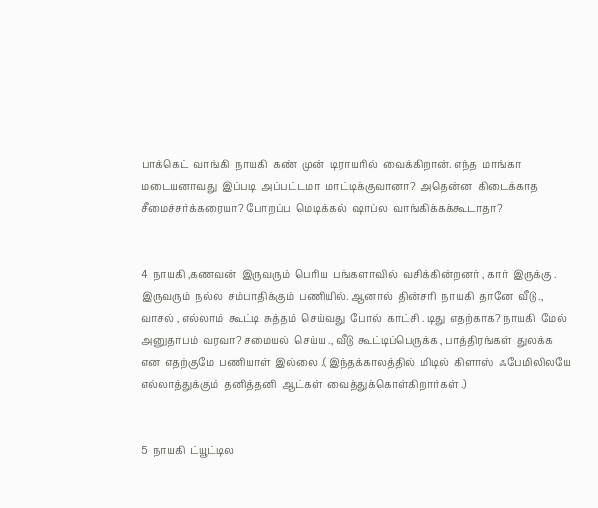பாக்கெட்  வாங்கி  நாயகி  கண்  முன்  டிராயரில்  வைக்கிறான். எந்த  மாங்கா  மடையனாவது  இப்படி  அப்பட்டமா  மாட்டிக்குவானா?  அதென்ன  கிடைக்காத  சீமைச்சர்க்கரையா? போறப்ப  மெடிக்கல்  ஷாப்ல  வாங்கிக்கக்கூடாதா?


4  நாயகி ,கணவன்  இருவரும்  பெரிய  பங்களாவில்  வசிக்கின்றனர் , கார்  இருக்கு . இருவரும்  நல்ல  சம்பாதிக்கும்  பணியில். ஆனால்  தின்சரி  நாயகி  தானே  வீடு .,  வாசல் , எல்லாம்  கூட்டி  சுத்தம்  செய்வது  போல்  காட்சி . டிது  எதற்காக? நாயகி  மேல்  அனுதாபம்  வரவா? சமையல்  செய்ய ., வீடு  கூட்டிப்பெருக்க , பாத்திரங்கள்  துலக்க  என  எதற்குமே  பணியாள்  இல்லை .( இந்தக்காலத்தில்  மிடில்  கிளாஸ்  ஃபேமிலிலயே  எல்லாத்துக்கும்  தனித்தனி  ஆட்கள்  வைத்துக்கொள்கிறார்கள் .)


5  நாயகி  ட்யூட்டில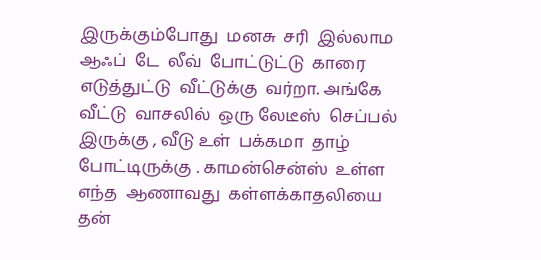இருக்கும்போது  மனசு  சரி  இல்லாம  ஆஃப்  டே  லீவ்  போட்டுட்டு  காரை  எடுத்துட்டு  வீட்டுக்கு  வர்றா. அங்கே  வீட்டு  வாசலில்  ஒரு லேடீஸ்  செப்பல்  இருக்கு , வீடு உள்  பக்கமா  தாழ்  போட்டிருக்கு . காமன்சென்ஸ்  உள்ள  எந்த  ஆணாவது  கள்ளக்காதலியை  தன்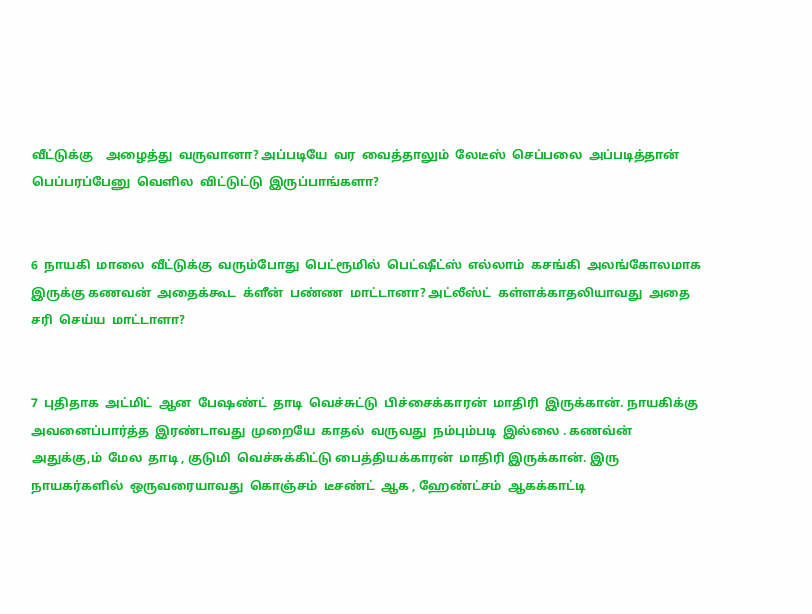வீட்டுக்கு    அழைத்து  வருவானா? அப்படியே  வர  வைத்தாலும்  லேடீஸ்  செப்பலை  அப்படித்தான்  பெப்பரப்பேனு  வெளில  விட்டுட்டு  இருப்பாங்களா?


6  நாயகி  மாலை  வீட்டுக்கு  வரும்போது  பெட்ரூமில்  பெட்ஷீட்ஸ்  எல்லாம்  கசங்கி  அலங்கோலமாக  இருக்கு கணவன்  அதைக்கூட  க்ளீன்  பண்ண  மாட்டானா? அட்லீஸ்ட்  கள்ளக்காதலியாவது  அதை  சரி  செய்ய  மாட்டாளா?


7  புதிதாக  அட்மிட்  ஆன  பேஷண்ட்  தாடி  வெச்சுட்டு  பிச்சைக்காரன்  மாதிரி  இருக்கான். நாயகிக்கு  அவனைப்பார்த்த  இரண்டாவது  முறையே  காதல்  வருவது  நம்பும்படி  இல்லை . கணவ்ன்  அதுக்கு,ம்  மேல  தாடி , குடுமி  வெச்சுக்கிட்டு பைத்தியக்காரன்  மாதிரி இருக்கான். இரு  நாயகர்களில்  ஒருவரையாவது  கொஞ்சம்  டீசண்ட்  ஆக , ஹேண்ட்சம்  ஆகக்காட்டி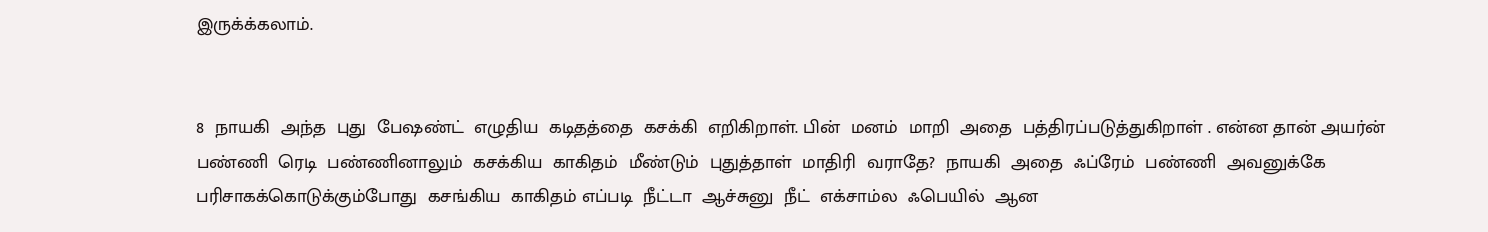இருக்க்கலாம்.


8  நாயகி  அந்த  புது  பேஷண்ட்  எழுதிய  கடிதத்தை  கசக்கி  எறிகிறாள். பின்  மனம்  மாறி  அதை  பத்திரப்படுத்துகிறாள் . என்ன தான் அயர்ன்  பண்ணி  ரெடி  பண்ணினாலும்  கசக்கிய  காகிதம்  மீண்டும்  புதுத்தாள்  மாதிரி  வராதே?  நாயகி  அதை  ஃப்ரேம்  பண்ணி  அவனுக்கே  பரிசாகக்கொடுக்கும்போது  கசங்கிய  காகிதம் எப்படி  நீட்டா  ஆச்சுனு  நீட்  எக்சாம்ல  ஃபெயில்  ஆன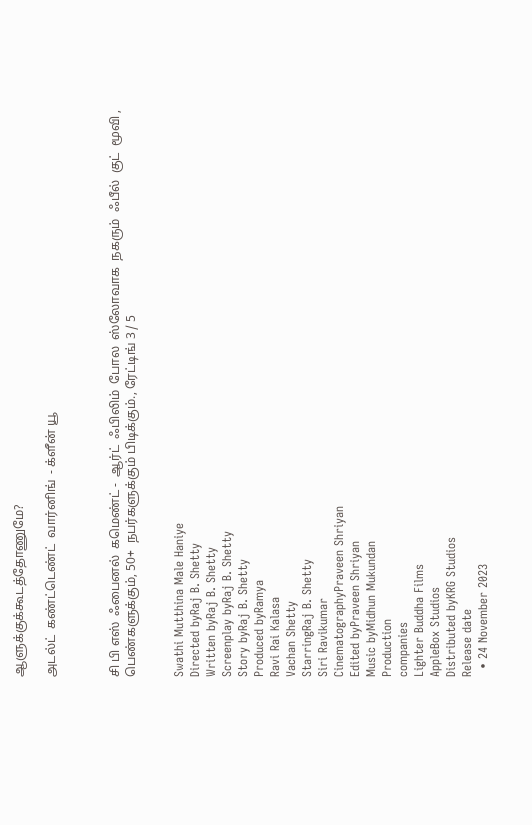ஆளுக்குக்கூடத்தோணுமே?

அடல்ட்  கண்ட்டெண்ட்  வார்னிங்  - க்ளீன் யூ



சி பி எஸ்  ஃபைனல்  கமெண்ட் -  ஆர்ட்  ஃபிலிம்  போல  ஸ்லோவாக  நகரும்  ஃபீல்  குட்  மூவி , பெண்களுக்கும், 50+  நபர்களுக்கும் பிடிக்கும்., ரேட்டிங் 3 / 5


Swathi Mutthina Male Haniye
Directed byRaj B. Shetty
Written byRaj B. Shetty
Screenplay byRaj B. Shetty
Story byRaj B. Shetty
Produced byRamya
Ravi Rai Kalasa
Vachan Shetty
StarringRaj B. Shetty
Siri Ravikumar
CinematographyPraveen Shriyan
Edited byPraveen Shriyan
Music byMidhun Mukundan
Production
companies
Lighter Buddha Films
AppleBox Studios
Distributed byKRG Studios
Release date
  • 24 November 2023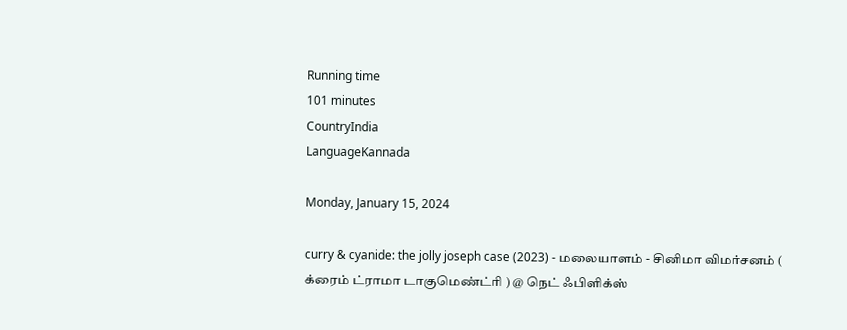Running time
101 minutes
CountryIndia
LanguageKannada

Monday, January 15, 2024

curry & cyanide: the jolly joseph case (2023) - மலையாளம் - சினிமா விமர்சனம் ( க்ரைம் ட்ராமா டாகுமெண்ட்ரி ) @ நெட் ஃபிளிக்ஸ்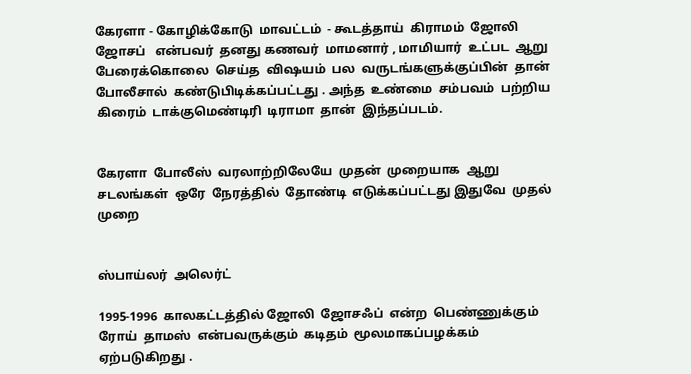கேரளா - கோழிக்கோடு  மாவட்டம்  - கூடத்தாய்  கிராமம்  ஜோலி  ஜோசப்   என்பவர்  தனது கணவர்  மாமனார் , மாமியார்  உட்பட  ஆறு  பேரைக்கொலை  செய்த  விஷயம்  பல  வருடங்களுக்குப்பின்  தான்  போலீசால்  கண்டுபிடிக்கப்பட்டது . அந்த  உண்மை  சம்பவம்  பற்றிய  கிரைம்  டாக்குமெண்டிரி  டிராமா  தான்  இந்தப்படம்.


கேரளா  போலீஸ்  வரலாற்றிலேயே  முதன்  முறையாக  ஆறு  சடலங்கள்  ஒரே  நேரத்தில்  தோண்டி  எடுக்கப்பட்டது இதுவே  முதல்  முறை


ஸ்பாய்லர்  அலெர்ட்

1995-1996  காலகட்டத்தில் ஜோலி  ஜோசஃப்  என்ற  பெண்ணுக்கும்  ரோய்  தாமஸ்  என்பவருக்கும்  கடிதம்  மூலமாகப்பழக்கம்  ஏற்படுகிறது .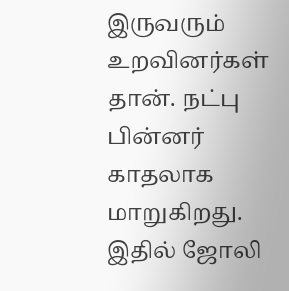இருவரும்  உறவினர்கள்  தான். நட்பு  பின்னர்  காதலாக  மாறுகிறது. இதில் ஜோலி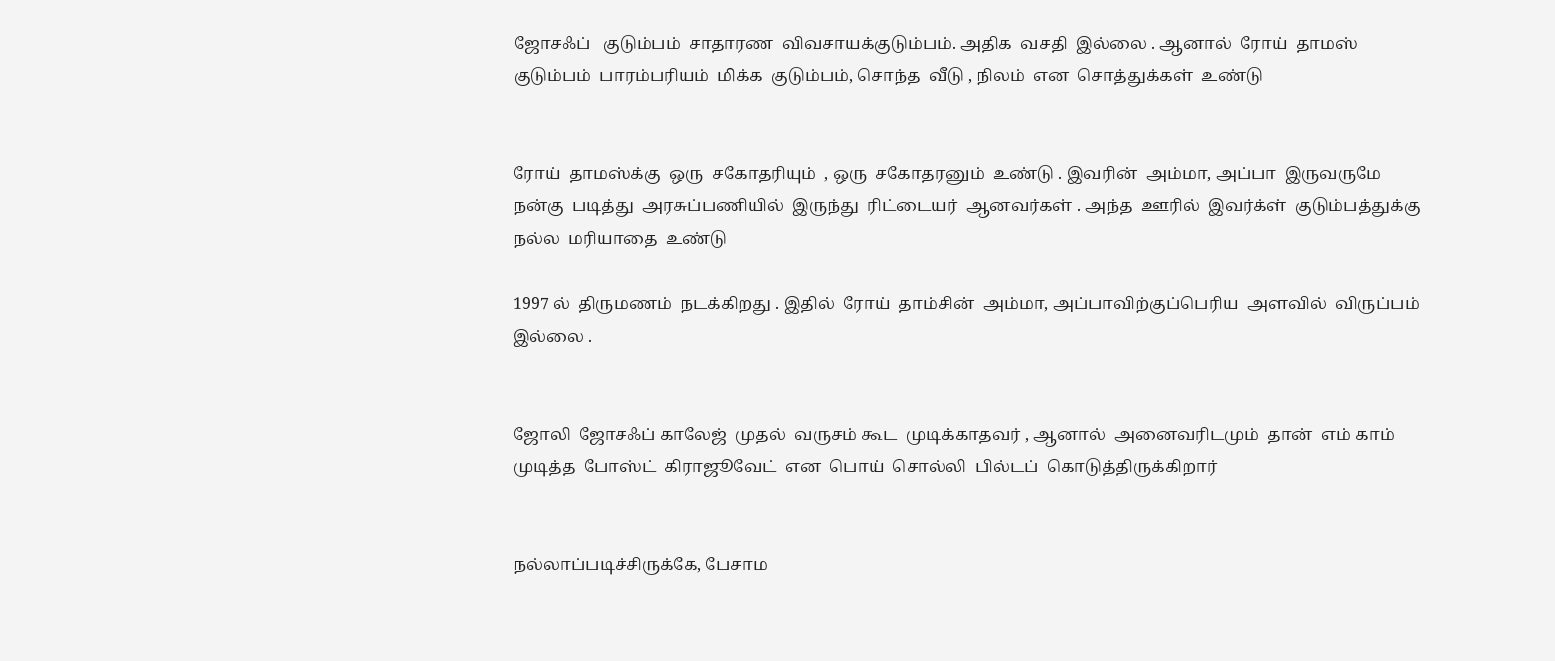ஜோசஃப்   குடும்பம்  சாதாரண  விவசாயக்குடும்பம். அதிக  வசதி  இல்லை . ஆனால்  ரோய்  தாமஸ்  குடும்பம்  பாரம்பரியம்  மிக்க  குடும்பம், சொந்த  வீடு , நிலம்  என  சொத்துக்கள்  உண்டு


ரோய்  தாமஸ்க்கு  ஒரு  சகோதரியும்  , ஒரு  சகோதரனும்  உண்டு . இவரின்  அம்மா, அப்பா  இருவருமே  நன்கு  படித்து  அரசுப்பணியில்  இருந்து  ரிட்டையர்  ஆனவர்கள் . அந்த  ஊரில்  இவர்க்ள்  குடும்பத்துக்கு நல்ல  மரியாதை  உண்டு

1997 ல்  திருமணம்  நடக்கிறது . இதில்  ரோய்  தாம்சின்  அம்மா, அப்பாவிற்குப்பெரிய  அளவில்  விருப்பம் இல்லை .


ஜோலி  ஜோசஃப் காலேஜ்  முதல்  வருசம் கூட  முடிக்காதவர் , ஆனால்  அனைவரிடமும்  தான்  எம் காம்  முடித்த  போஸ்ட்  கிராஜூவேட்  என  பொய்  சொல்லி  பில்டப்  கொடுத்திருக்கிறார்


நல்லாப்படிச்சிருக்கே, பேசாம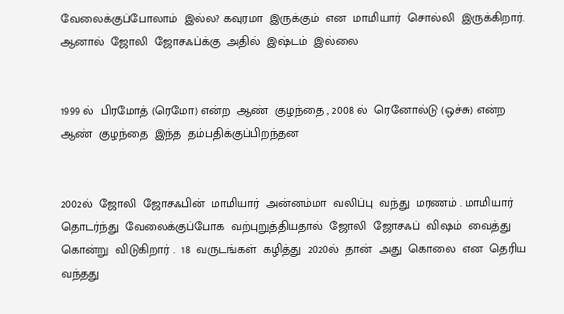வேலைக்குப்போலாம்  இல்ல? கவுரமா  இருக்கும்  என  மாமியார்  சொல்லி  இருக்கிறார். ஆனால்  ஜோலி  ஜோசஃப்க்கு  அதில்  இஷ்டம்  இல்லை


1999 ல்  பிரமோத் (ரெமோ) என்ற  ஆண்  குழந்தை , 2008 ல்  ரெனோல்டு (ஒச்சு) என்ற  ஆண்  குழந்தை  இந்த  தம்பதிக்குப்பிறந்தன


2002ல்  ஜோலி  ஜோசஃபின்  மாமியார்  அன்னம்மா  வலிப்பு  வந்து  மரணம் . மாமியார்  தொடர்ந்து  வேலைக்குப்போக  வற்புறுத்தியதால்  ஜோலி  ஜோசஃப்  விஷம்  வைத்து  கொன்று  விடுகிறார் .  18  வருடங்கள்  கழித்து  2020ல்  தான்  அது  கொலை  என  தெரிய  வந்தது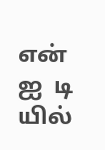என்  ஐ  டி  யில்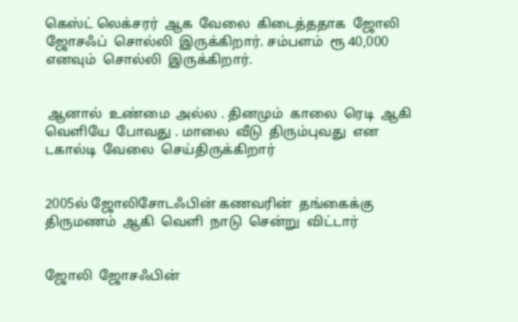கெஸ்ட் லெக்சரர்  ஆக  வேலை  கிடைத்ததாக  ஜோலி  ஜோசஃப்  சொல்லி  இருக்கிறார். சம்பளம்  ரூ 40,000   எனவும்  சொல்லி  இருக்கிறார்.


 ஆனால்  உண்மை  அல்ல . தினமும்  காலை  ரெடி  ஆகி  வெளியே  போவது . மாலை  வீடு  திரும்புவது  என  டகால்டி  வேலை  செய்திருக்கிறார்


2005ல் ஜோலிசோடஃபின் கணவரின்  தங்கைக்கு  திருமணம்  ஆகி  வெளி  நாடு  சென்று  விட்டார்


ஜோலி  ஜோசஃபின்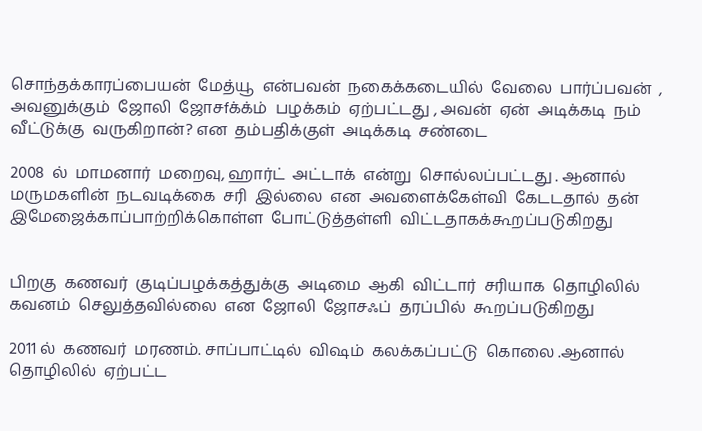சொந்தக்காரப்பையன்  மேத்யூ  என்பவன்  நகைக்கடையில்  வேலை  பார்ப்பவன்  , அவனுக்கும்  ஜோலி  ஜோசfக்க்ம்  பழக்கம்  ஏற்பட்டது , அவன்  ஏன்  அடிக்கடி  நம் வீட்டுக்கு  வருகிறான்? என  தம்பதிக்குள்  அடிக்கடி  சண்டை

2008  ல்  மாமனார்  மறைவு, ஹார்ட்  அட்டாக்  என்று  சொல்லப்பட்டது . ஆனால்  மருமகளின்  நடவடிக்கை  சரி  இல்லை  என  அவளைக்கேள்வி  கேடடதால்  தன்  இமேஜைக்காப்பாற்றிக்கொள்ள  போட்டுத்தள்ளி  விட்டதாகக்கூறப்படுகிறது


பிறகு  கணவர்  குடிப்பழக்கத்துக்கு  அடிமை  ஆகி  விட்டார்  சரியாக  தொழிலில்  கவனம்  செலுத்தவில்லை  என  ஜோலி  ஜோசஃப்  தரப்பில்  கூறப்படுகிறது

2011 ல்  கணவர்  மரணம். சாப்பாட்டில்  விஷம்  கலக்கப்பட்டு  கொலை .ஆனால் தொழிலில்  ஏற்பட்ட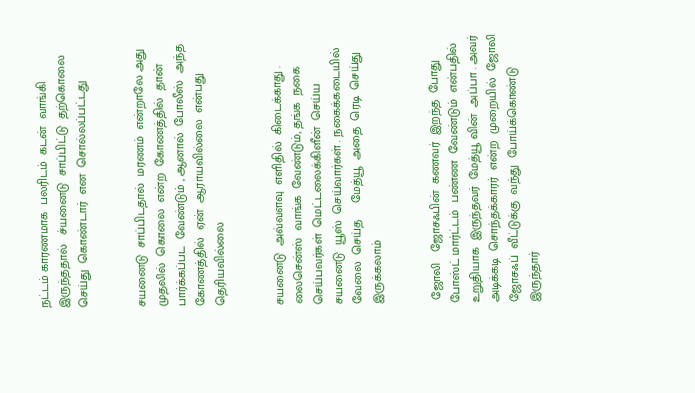நட்டம் காரணமாக  பலரிடம்  கடன்  வாங்கி  இருந்ததால்   ச்யனைடு  சாப்பிட்டு  தற்கொலை  செய்து  கொண்டார்  என  சொல்லப்பட்டது


சயனைடு  சாப்பிடதால்  மரணம்  என்றாலே அது  முதலில்  கொலை  என்ற  கோணத்தில்  தான்  பார்க்கப்பட  வேண்டும் , ஆனால்  போலீஸ்  அந்த  கோணத்தில்  ஏன்  ஆராயவில்லை  என்பது  தெரியவில்லை


சயனைடு  அவ்வளவு  எளிதில்  கிடைக்காது . லைசென்ஸ்  வாங்க  வேண்டும், தங்க  நகை  செய்பவர்கள்  மெட்டலைக்கிளீன்  செய்ய  சயனைடு  யூஸ்  செய்வார்கள் . நகைக்கடையில்  வேலை  செய்த     மேத்யூ  அதை  ரெடி  செய்து  இருக்கலாம்


 ஜோலி   ஜோசஃபின்  கணவர்  இறந்த  போது  போஸ்ட் மார்ட்டம்  பண்ண  வேண்டும்  என்பதில் உறுதியாக  இருந்தவர்  மேத்யூ வின்  அப்பா . அவர்  அடிக்கடி  சொந்தக்காரர்  என்ற  முறையில்  ஜோலி  ஜோசஃப்  வீட்டுக்கு  வந்து  போய்க்கொண்டு  இருந்தார்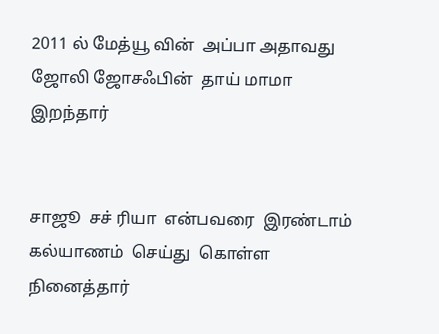2011 ல் மேத்யூ வின்  அப்பா அதாவது  ஜோலி ஜோசஃபின்  தாய் மாமா  இறந்தார்


சாஜூ  சச் ரியா  என்பவரை  இரண்டாம்  கல்யாணம்  செய்து  கொள்ள  நினைத்தார்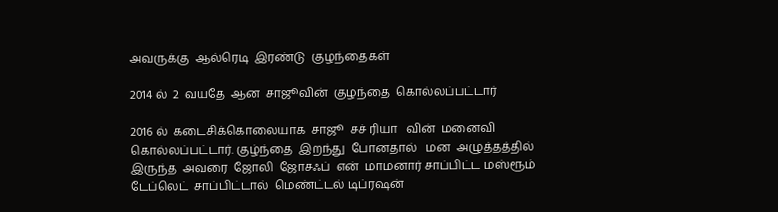அவருக்கு  ஆல்ரெடி  இரண்டு  குழந்தைகள்

2014 ல்  2  வயதே  ஆன  சாஜூவின்  குழந்தை  கொல்லப்பட்டார்

2016 ல்  கடைசிக்கொலையாக  சாஜூ  சச் ரியா   வின்  மனைவி  கொல்லப்பட்டார். குழ்ந்தை  இறந்து  போனதால்   மன  அழுத்தத்தில் இருந்த  அவரை  ஜோலி  ஜோசஃப்  என்  மாமனார் சாப்பிட்ட மஸ்ரூம்  டேப்லெட்  சாப்பிட்டால்  மெண்ட்டல் டிப்ரஷன்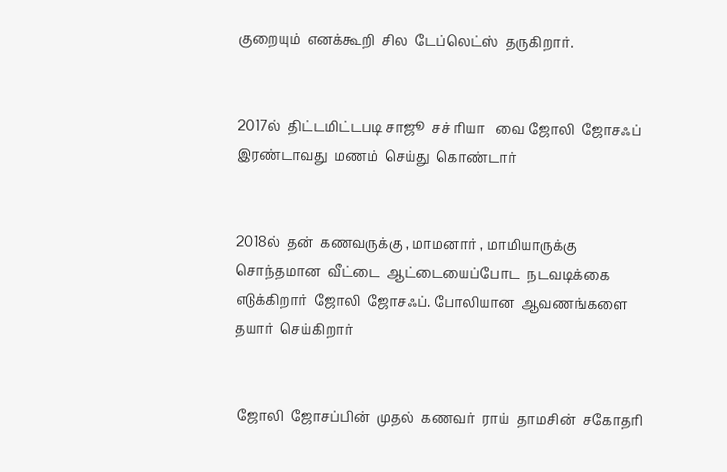குறையும்  எனக்கூறி  சில  டேப்லெட்ஸ்  தருகிறார்.


2017ல்  திட்டமிட்டபடி சாஜூ  சச் ரியா   வை ஜோலி  ஜோசஃப்   இரண்டாவது  மணம்  செய்து  கொண்டார்


2018ல்  தன்  கணவருக்கு , மாமனார் , மாமியாருக்கு  சொந்தமான  வீட்டை  ஆட்டையைப்போட  நடவடிக்கை  எடுக்கிறார்  ஜோலி  ஜோசஃப். போலியான  ஆவணங்களை  தயார்  செய்கிறார்


 ஜோலி  ஜோசப்பின்  முதல்  கணவர்  ராய்  தாமசின்  சகோதரி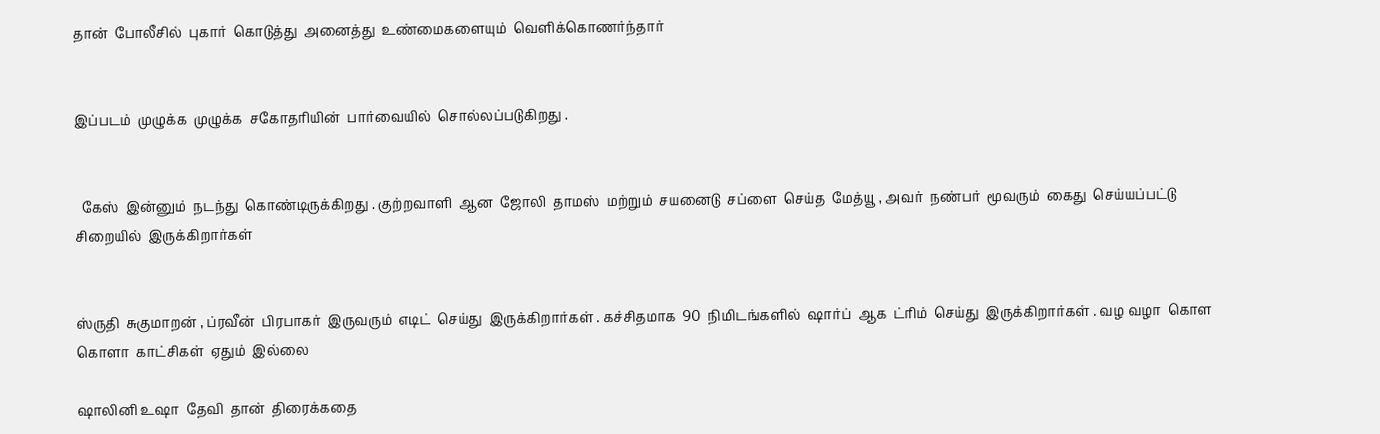தான்  போலீசில்  புகார்  கொடுத்து  அனைத்து  உண்மைகளையும்  வெளிக்கொணர்ந்தார்


இப்படம்  முழுக்க  முழுக்க  சகோதரியின்  பார்வையில்  சொல்லப்படுகிறது .


  கேஸ்  இன்னும்  நடந்து  கொண்டிருக்கிறது . குற்றவாளி  ஆன  ஜோலி  தாமஸ்  மற்றும்  சயனைடு  சப்ளை  செய்த  மேத்யூ , அவர்  நண்பர்  மூவரும்  கைது  செய்யப்பட்டு  சிறையில்  இருக்கிறார்கள்


ஸ்ருதி  சுகுமாறன் , ப்ரவீன்  பிரபாகர்  இருவரும்  எடிட்  செய்து  இருக்கிறார்கள் . கச்சிதமாக  90  நிமிடங்களில்  ஷார்ப்  ஆக  ட்ரிம்  செய்து  இருக்கிறார்கள் . வழ வழா  கொள  கொளா  காட்சிகள்  ஏதும்  இல்லை

ஷாலினி உஷா  தேவி  தான்  திரைக்கதை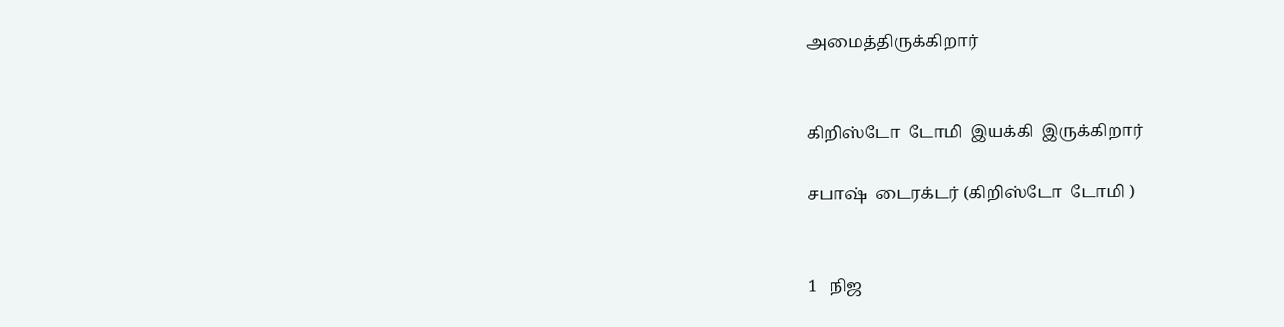அமைத்திருக்கிறார்


கிறிஸ்டோ  டோமி  இயக்கி  இருக்கிறார்

சபாஷ்  டைரக்டர் (கிறிஸ்டோ  டோமி )


1   நிஜ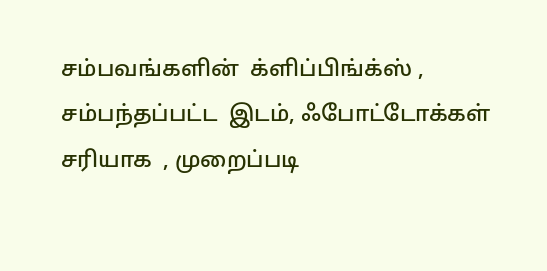சம்பவங்களின்  க்ளிப்பிங்க்ஸ் , சம்பந்தப்பட்ட  இடம், ஃபோட்டோக்கள்  சரியாக  , முறைப்படி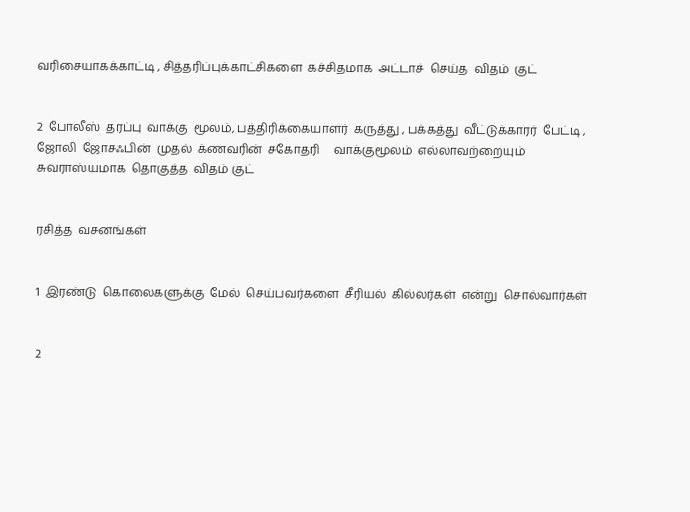வரிசையாகக்காட்டி , சித்தரிப்புக்காட்சிகளை  கச்சிதமாக  அட்டாச்  செய்த  விதம்  குட்


2  போலீஸ்  தரப்பு  வாக்கு  மூலம், பத்திரிக்கையாளர்  கருத்து , பக்கத்து  வீட்டுக்காரர்  பேட்டி ,   ஜோலி  ஜோசஃபின்  முதல்  க்ணவரின்  சகோதரி     வாக்குமூலம்  எல்லாவற்றையும்  சுவராஸ்யமாக  தொகுத்த  விதம் குட்


ரசித்த  வசனங்கள்


1  இரண்டு  கொலைகளுக்கு  மேல்  செய்பவர்களை  சீரியல்  கில்லர்கள்  என்று  சொல்வார்கள்


2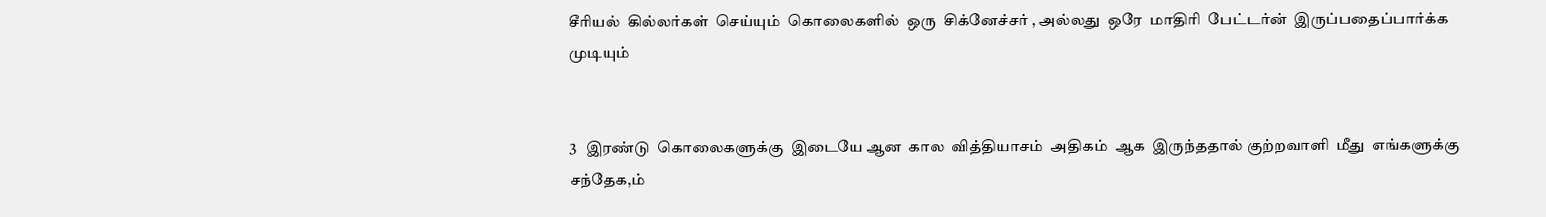சீரியல்  கில்லர்கள்  செய்யும்  கொலைகளில்  ஒரு  சிக்னேச்சர் , அல்லது  ஒரே  மாதிரி  பேட்டர்ன்  இருப்பதைப்பார்க்க  முடியும்


3   இரண்டு  கொலைகளுக்கு  இடையே ஆன  கால  வித்தியாசம்  அதிகம்  ஆக  இருந்ததால் குற்றவாளி  மீது  எங்களுக்கு  சந்தேக,ம்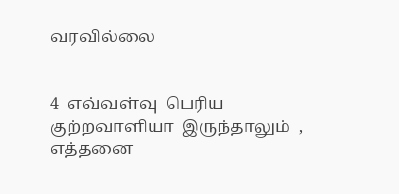வரவில்லை


4  எவ்வள்வு  பெரிய  குற்றவாளியா  இருந்தாலும்  , எத்தனை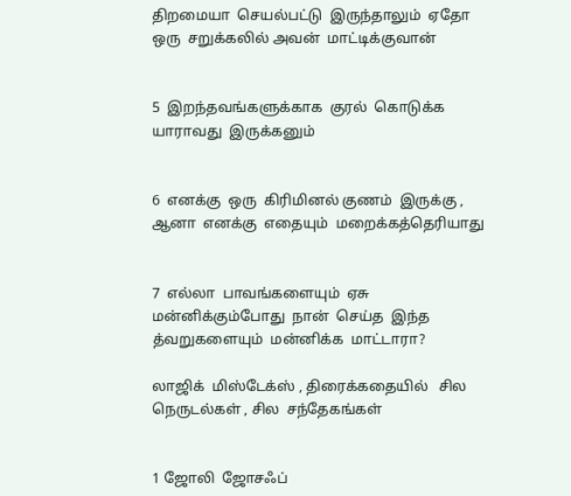திறமையா  செயல்பட்டு  இருந்தாலும்  ஏதோ ஒரு  சறுக்கலில் அவன்  மாட்டிக்குவான்


5  இறந்தவங்களுக்காக  குரல்  கொடுக்க  யாராவது  இருக்கனும்


6  எனக்கு  ஒரு  கிரிமினல் குணம்  இருக்கு , ஆனா  எனக்கு  எதையும்  மறைக்கத்தெரியாது


7  எல்லா  பாவங்களையும்  ஏசு  மன்னிக்கும்போது  நான்  செய்த  இந்த  த்வறுகளையும்  மன்னிக்க  மாட்டாரா?

லாஜிக்  மிஸ்டேக்ஸ் , திரைக்கதையில்   சில  நெருடல்கள் , சில  சந்தேகங்கள்


1 ஜோலி  ஜோசஃப்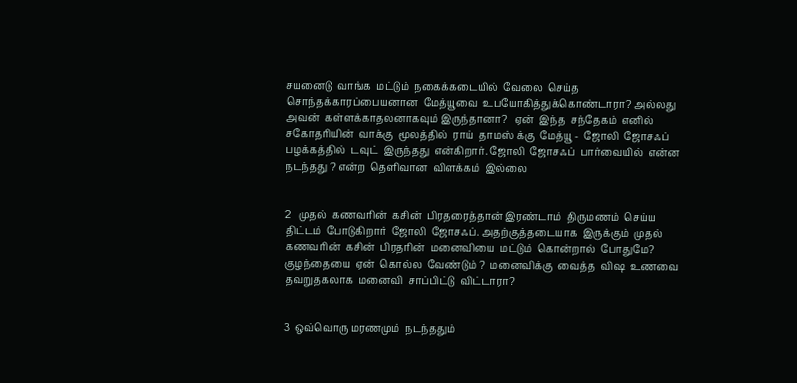சயனைடு  வாங்க  மட்டும்  நகைக்கடையில்  வேலை  செய்த  சொந்தக்காரப்பையனான  மேத்யூவை  உபயோகித்துக்கொண்டாரா? அல்லது  அவன்  கள்ளக்காதலனாகவும் இருந்தானா?   ஏன்  இந்த  சந்தேகம்  எனில் சகோதரியின்  வாக்கு  மூலத்தில்  ராய்  தாமஸ் க்கு  மேத்யூ -  ஜோலி  ஜோசஃப்  பழக்கத்தில்  டவுட்  இருந்தது  என்கிறார். ஜோலி  ஜோசஃப்  பார்வையில்  என்ன  நடந்தது ? என்ற  தெளிவான  விளக்கம்  இல்லை


2   முதல்  கணவரின்  கசின்  பிரதரைத்தான் இரண்டாம்  திருமணம்  செய்ய  திட்டம்  போடுகிறார்  ஜோலி  ஜோசஃப். அதற்குத்தடையாக  இருக்கும்  முதல்  கணவரின்  கசின்  பிரதரின்  மனைவியை  மட்டும்  கொன்றால்  போதுமே?  குழந்தையை  ஏன்  கொல்ல  வேண்டும் ?  மனைவிக்கு  வைத்த  விஷ  உணவை  தவறுதகலாக  மனைவி  சாப்பிட்டு  விட்டாரா?


3  ஒவ்வொரு மரணமும்  நடந்ததும்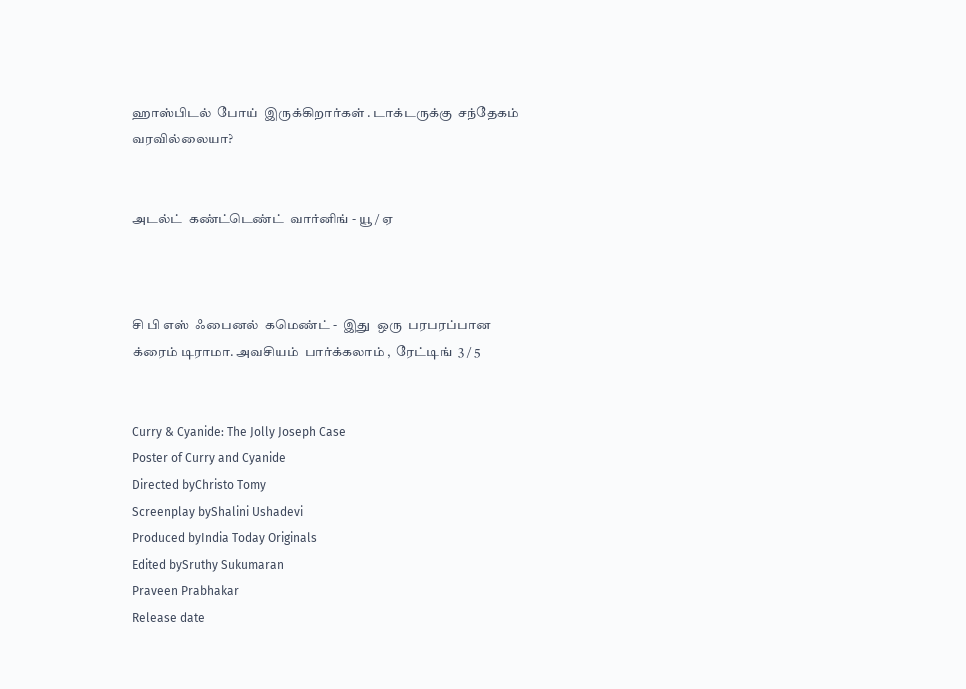ஹாஸ்பிடல்  போய்  இருக்கிறார்கள் . டாக்டருக்கு  சந்தேகம் வரவில்லையா?


அடல்ட்  கண்ட்டெண்ட்  வார்னிங் - யூ / ஏ



சி பி எஸ்  ஃபைனல்  கமெண்ட் -  இது  ஒரு  பரபரப்பான   க்ரைம் டிராமா. அவசியம்  பார்க்கலாம் ,  ரேட்டிங்  3 / 5


Curry & Cyanide: The Jolly Joseph Case
Poster of Curry and Cyanide
Directed byChristo Tomy
Screenplay byShalini Ushadevi
Produced byIndia Today Originals
Edited bySruthy Sukumaran
Praveen Prabhakar
Release date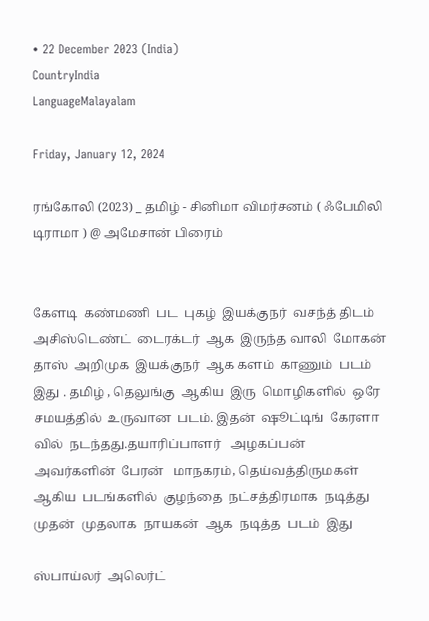• 22 December 2023 (India)
CountryIndia
LanguageMalayalam

Friday, January 12, 2024

ரங்கோலி (2023) _ தமிழ் - சினிமா விமர்சனம் ( ஃபேமிலி டிராமா ) @ அமேசான் பிரைம்


கேளடி  கண்மணி  பட  புகழ்  இயக்குநர்  வசந்த் திடம்  அசிஸ்டெண்ட்  டைரக்டர்  ஆக  இருந்த வாலி  மோகன்  தாஸ்  அறிமுக  இயக்குநர்  ஆக களம்  காணும்  படம்  இது . தமிழ் , தெலுங்கு  ஆகிய  இரு  மொழிகளில்  ஒரே  சமயத்தில்  உருவான  படம். இதன்  ஷூட்டிங்  கேரளா  வில்  நடந்தது.தயாரிப்பாளர்   அழகப்பன்   அவர்களின்  பேரன்   மாநகரம், தெய்வத்திருமகள்  ஆகிய  படங்களில்  குழந்தை  நட்சத்திரமாக  நடித்து  முதன்  முதலாக  நாயகன்  ஆக  நடித்த  படம்  இது

ஸ்பாய்லர்  அலெர்ட்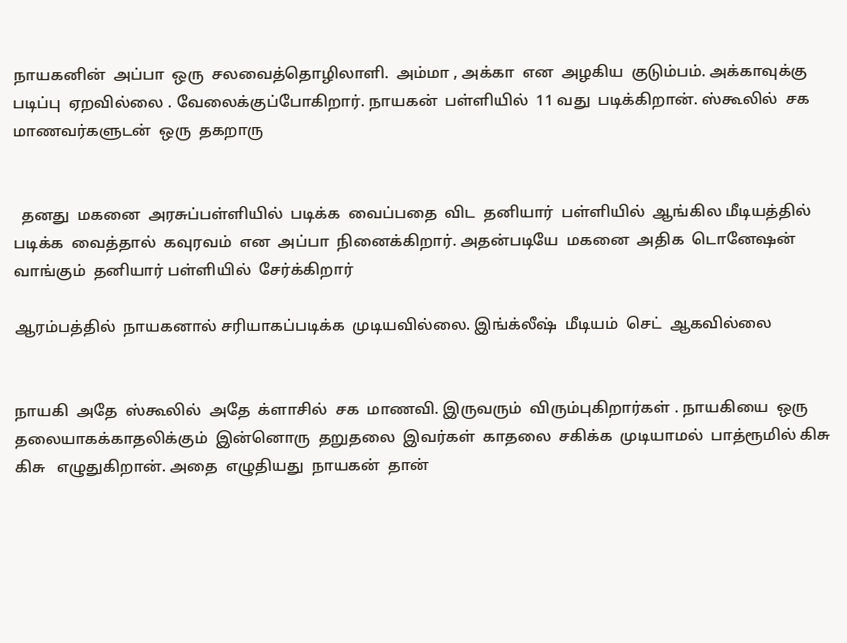நாயகனின்  அப்பா  ஒரு  சலவைத்தொழிலாளி.  அம்மா , அக்கா  என  அழகிய  குடும்பம். அக்காவுக்கு  படிப்பு  ஏறவில்லை . வேலைக்குப்போகிறார். நாயகன்  பள்ளியில்  11 வது  படிக்கிறான். ஸ்கூலில்  சக  மாணவர்களுடன்  ஒரு  தகறாரு


  தனது  மகனை  அரசுப்பள்ளியில்  படிக்க  வைப்பதை  விட  தனியார்  பள்ளியில்  ஆங்கில மீடியத்தில்  படிக்க  வைத்தால்  கவுரவம்  என  அப்பா  நினைக்கிறார். அதன்படியே  மகனை  அதிக  டொனேஷன்  வாங்கும்  தனியார் பள்ளியில்  சேர்க்கிறார்

ஆரம்பத்தில்  நாயகனால் சரியாகப்படிக்க  முடியவில்லை. இங்க்லீஷ்  மீடியம்  செட்  ஆகவில்லை


நாயகி  அதே  ஸ்கூலில்  அதே  க்ளாசில்  சக  மாணவி. இருவரும்  விரும்புகிறார்கள் . நாயகியை  ஒரு  தலையாகக்காதலிக்கும்  இன்னொரு  தறுதலை  இவர்கள்  காதலை  சகிக்க  முடியாமல்  பாத்ரூமில் கிசு  கிசு   எழுதுகிறான். அதை  எழுதியது  நாயகன்  தான்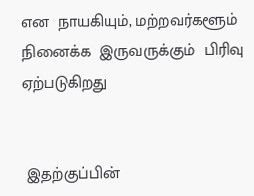என  நாயகியும், மற்றவர்களூம்  நினைக்க  இருவருக்கும்  பிரிவு  ஏற்படுகிறது


 இதற்குப்பின்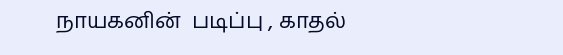நாயகனின்  படிப்பு , காதல்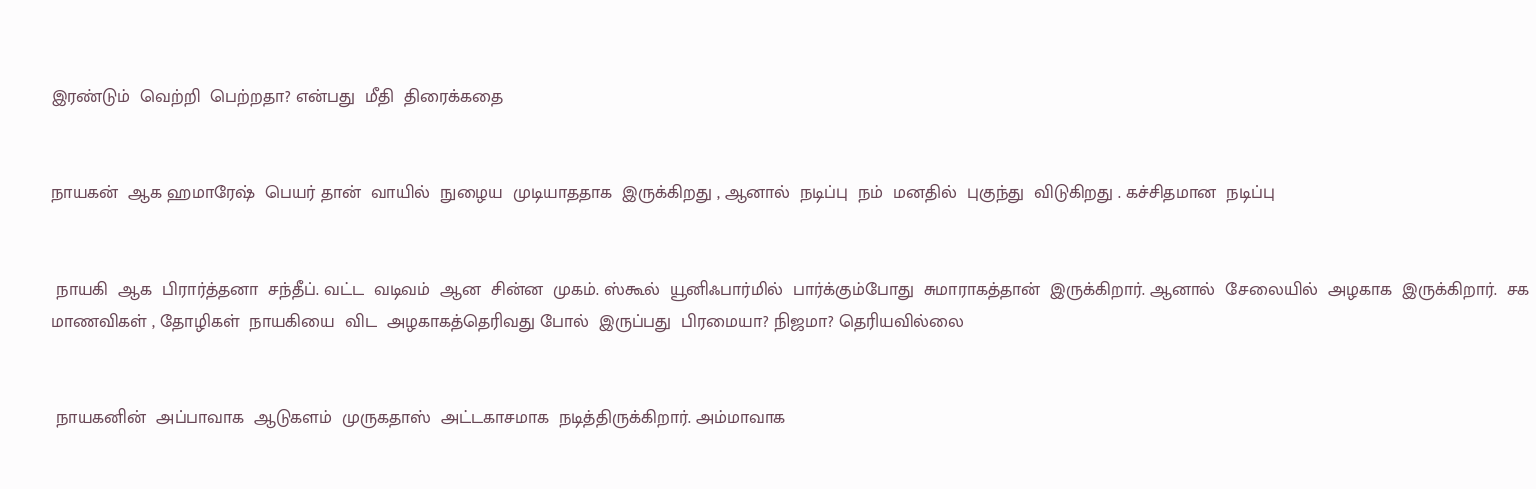இரண்டும்  வெற்றி  பெற்றதா? என்பது  மீதி  திரைக்கதை


நாயகன்  ஆக ஹமாரேஷ்  பெயர் தான்  வாயில்  நுழைய  முடியாததாக  இருக்கிறது , ஆனால்  நடிப்பு  நம்  மனதில்  புகுந்து  விடுகிறது . கச்சிதமான  நடிப்பு


 நாயகி  ஆக  பிரார்த்தனா  சந்தீப். வட்ட  வடிவம்  ஆன  சின்ன  முகம். ஸ்கூல்  யூனிஃபார்மில்  பார்க்கும்போது  சுமாராகத்தான்  இருக்கிறார். ஆனால்  சேலையில்  அழகாக  இருக்கிறார்.  சக  மாணவிகள் , தோழிகள்  நாயகியை  விட  அழகாகத்தெரிவது போல்  இருப்பது  பிரமையா? நிஜமா? தெரியவில்லை


 நாயகனின்  அப்பாவாக  ஆடுகளம்  முருகதாஸ்  அட்டகாசமாக  நடித்திருக்கிறார். அம்மாவாக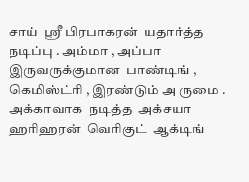சாய்  ஸ்ரீ பிரபாகரன்  யதார்த்த  நடிப்பு . அம்மா , அப்பா  இருவருக்குமான  பாண்டிங் , கெமிஸ்ட்ரி , இரண்டும் அ ருமை . அக்காவாக  நடித்த  அக்சயா  ஹரிஹரன்  வெரிகுட்  ஆக்டிங்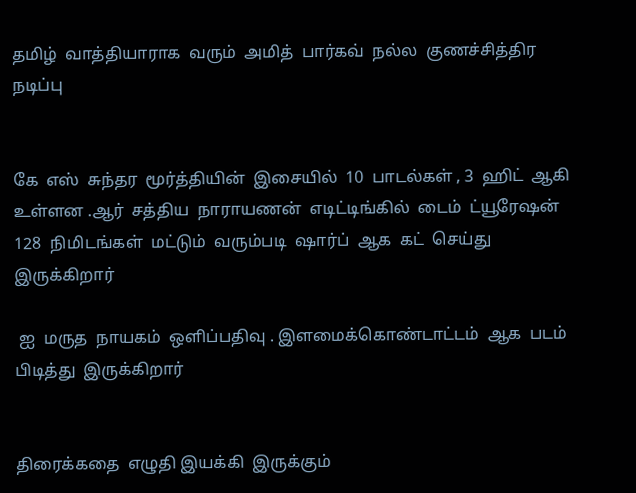தமிழ்  வாத்தியாராக  வரும்  அமித்  பார்கவ்  நல்ல  குணச்சித்திர  நடிப்பு


கே  எஸ்  சுந்தர  மூர்த்தியின்  இசையில்  10  பாடல்கள் , 3  ஹிட்  ஆகி  உள்ளன .ஆர்  சத்திய  நாராயணன்  எடிட்டிங்கில்  டைம்  ட்யூரேஷன்  128  நிமிடங்கள்  மட்டும்  வரும்படி  ஷார்ப்  ஆக  கட்  செய்து  இருக்கிறார்

 ஐ  மருத  நாயகம்  ஒளிப்பதிவு . இளமைக்கொண்டாட்டம்  ஆக  படம்  பிடித்து  இருக்கிறார்


திரைக்கதை  எழுதி இயக்கி  இருக்கும்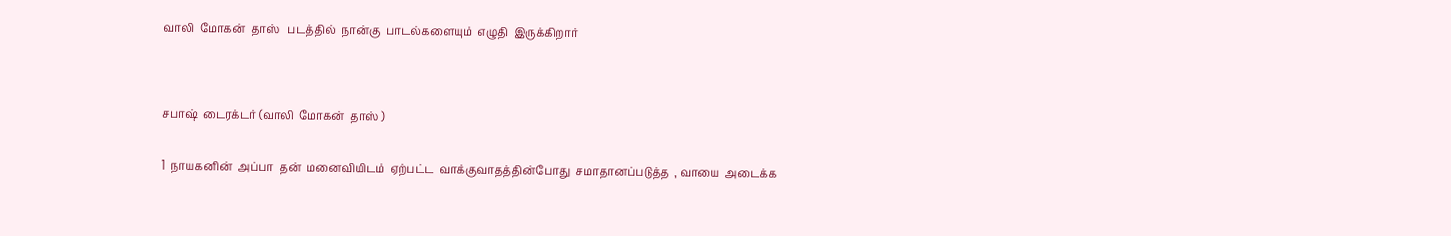வாலி  மோகன்  தாஸ்   படத்தில்  நான்கு  பாடல்களையும்  எழுதி  இருக்கிறார்




சபாஷ்  டைரக்டர் (வாலி  மோகன்  தாஸ் )


1  நாயகனின்  அப்பா  தன்  மனைவியிடம்  ஏற்பட்ட  வாக்குவாதத்தின்போது  சமாதானப்படுத்த  , வாயை  அடைக்க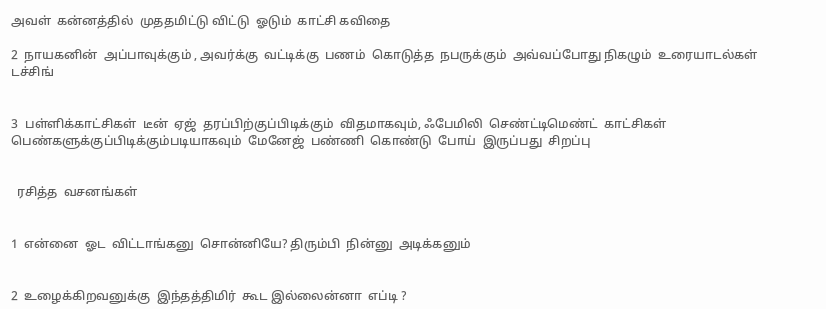அவள்  கன்னத்தில்  முததமிட்டு விட்டு  ஓடும்  காட்சி கவிதை

2  நாயகனின்  அப்பாவுக்கும் , அவர்க்கு  வட்டிக்கு  பணம்  கொடுத்த  நபருக்கும்  அவ்வப்போது நிகழும்  உரையாடல்கள்  டச்சிங்


3  பள்ளிக்காட்சிகள்  டீன்  ஏஜ்  தரப்பிற்குப்பிடிக்கும்  விதமாகவும், ஃபேமிலி  செண்ட்டிமெண்ட்  காட்சிகள்  பெண்களுக்குப்பிடிக்கும்படியாகவும்  மேனேஜ்  பண்ணி  கொண்டு  போய்  இருப்பது  சிறப்பு


  ரசித்த  வசனங்கள்


1  என்னை  ஓட  விட்டாங்கனு  சொன்னியே? திரும்பி  நின்னு  அடிக்கனும்


2  உழைக்கிறவனுக்கு  இந்தத்திமிர்  கூட இல்லைன்னா  எப்டி ?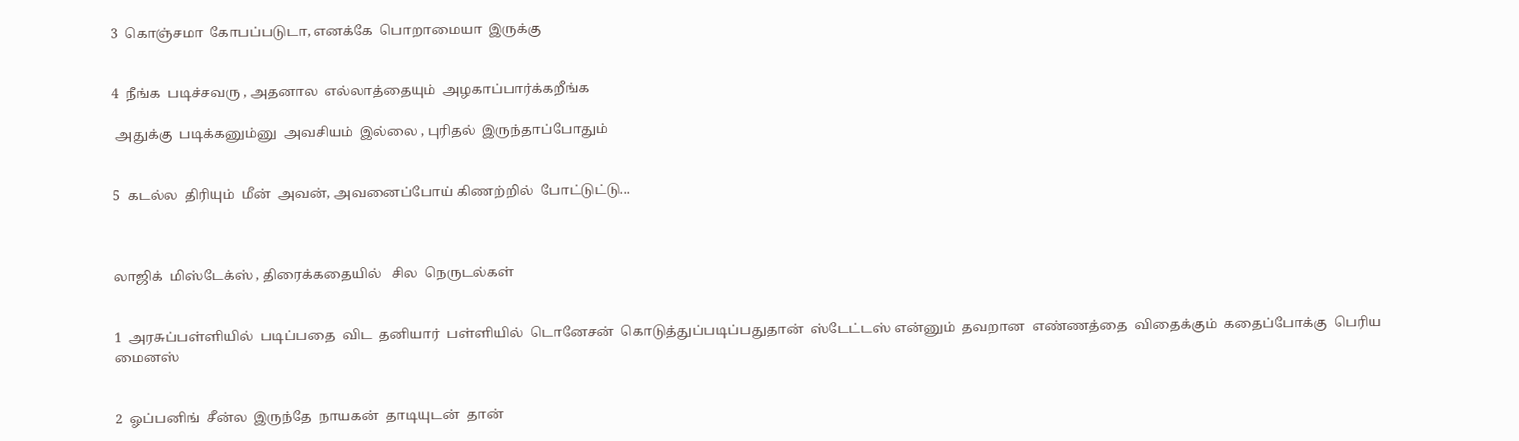3  கொஞ்சமா  கோபப்படுடா, எனக்கே  பொறாமையா  இருக்கு


4  நீங்க  படிச்சவரு , அதனால  எல்லாத்தையும்  அழகாப்பார்க்கறீங்க

 அதுக்கு  படிக்கனும்னு  அவசியம்  இல்லை , புரிதல்  இருந்தாப்போதும்


5  கடல்ல  திரியும்  மீன்  அவன், அவனைப்போய் கிணற்றில்  போட்டுட்டு...



லாஜிக்  மிஸ்டேக்ஸ் , திரைக்கதையில்   சில  நெருடல்கள்


1  அரசுப்பள்ளியில்  படிப்பதை  விட  தனியார்  பள்ளியில்  டொனேசன்  கொடுத்துப்படிப்பதுதான்  ஸ்டேட்டஸ் என்னும்  தவறான  எண்ணத்தை  விதைக்கும்  கதைப்போக்கு  பெரிய  மைனஸ்


2  ஓப்பனிங்  சீன்ல  இருந்தே  நாயகன்  தாடியுடன்  தான்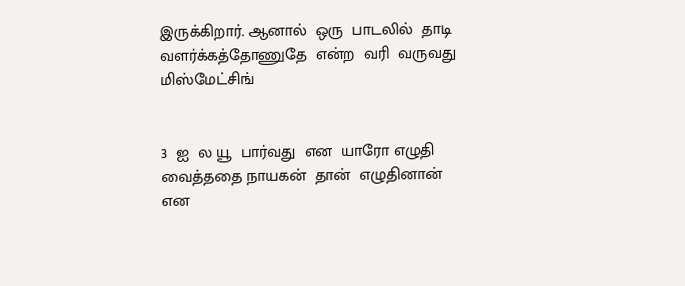இருக்கிறார். ஆனால்  ஒரு  பாடலில்  தாடி  வளர்க்கத்தோணுதே  என்ற  வரி  வருவது  மிஸ்மேட்சிங்


3  ஐ  ல யூ  பார்வது  என  யாரோ எழுதி  வைத்ததை நாயகன்  தான்  எழுதினான்  என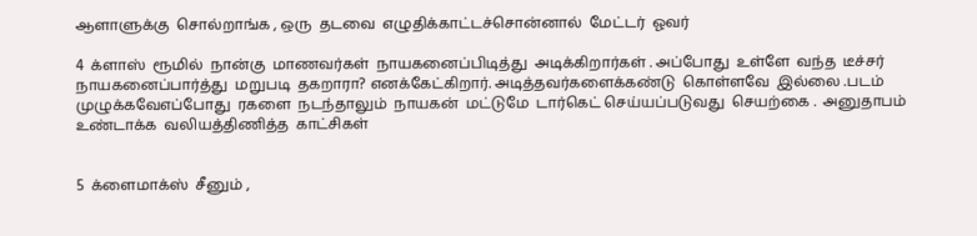ஆளாளுக்கு  சொல்றாங்க , ஒரு  தடவை  எழுதிக்காட்டச்சொன்னால்  மேட்டர்  ஓவர்

4  க்ளாஸ்  ரூமில்  நான்கு  மாணவர்கள்  நாயகனைப்பிடித்து  அடிக்கிறார்கள் . அப்போது  உள்ளே  வந்த  டீச்சர்  நாயகனைப்பார்த்து  மறுபடி  தகறாரா? எனக்கேட்கிறார். அடித்தவர்களைக்கண்டு  கொள்ளவே  இல்லை .படம்  முழுக்கவேஎப்போது  ரகளை  நடந்தாலும்  நாயகன்  மட்டுமே  டார்கெட் செய்யப்படுவது  செயற்கை .  அனுதாபம்  உண்டாக்க  வலியத்திணித்த  காட்சிகள்


5  க்ளைமாக்ஸ்  சீனும் ,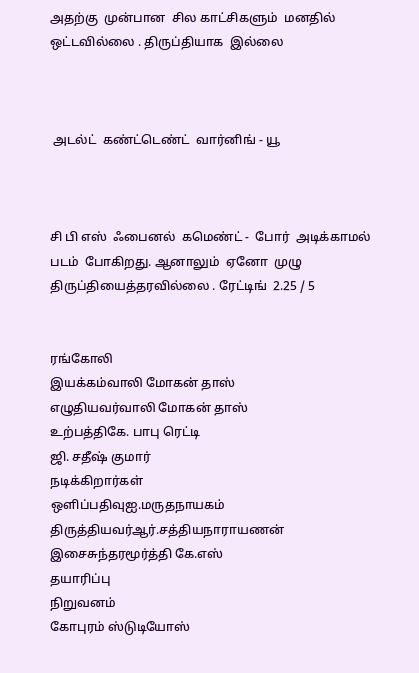அதற்கு  முன்பான  சில காட்சிகளும்  மனதில்  ஒட்டவில்லை . திருப்தியாக  இல்லை



 அடல்ட்  கண்ட்டெண்ட்  வார்னிங் - யூ



சி பி எஸ்  ஃபைனல்  கமெண்ட் -  போர்  அடிக்காமல்  படம்  போகிறது. ஆனாலும்  ஏனோ  முழு  திருப்தியைத்தரவில்லை . ரேட்டிங்  2.25 / 5


ரங்கோலி
இயக்கம்வாலி மோகன் தாஸ்
எழுதியவர்வாலி மோகன் தாஸ்
உற்பத்திகே. பாபு ரெட்டி
ஜி. சதீஷ் குமார்
நடிக்கிறார்கள்
ஒளிப்பதிவுஐ.மருதநாயகம்
திருத்தியவர்ஆர்.சத்தியநாராயணன்
இசைசுந்தரமூர்த்தி கே.எஸ்
தயாரிப்பு
நிறுவனம்
கோபுரம் ஸ்டுடியோஸ்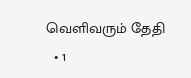வெளிவரும் தேதி
  • 1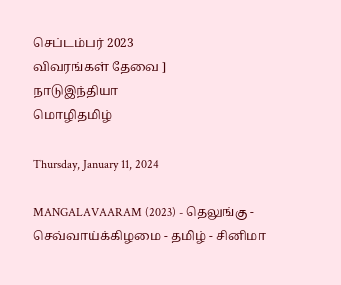செப்டம்பர் 2023
விவரங்கள் தேவை ]
நாடுஇந்தியா
மொழிதமிழ்

Thursday, January 11, 2024

MANGALAVAARAM (2023) - தெலுங்கு - செவ்வாய்க்கிழமை - தமிழ் - சினிமா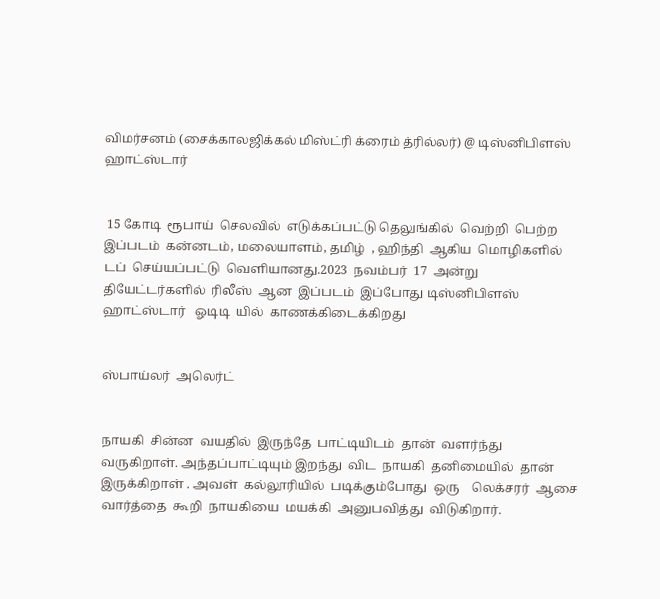விமர்சனம் (சைக்காலஜிக்கல் மிஸ்ட்ரி க்ரைம் த்ரில்லர்) @ டிஸ்னிபிளஸ் ஹாட்ஸ்டார்


 15 கோடி  ரூபாய்  செலவில்  எடுக்கப்பட்டு தெலுங்கில்  வெற்றி  பெற்ற  இப்படம்  கன்னடம், மலையாளம், தமிழ்  , ஹிந்தி  ஆகிய  மொழிகளில்  டப்  செய்யப்பட்டு  வெளியானது.2023  நவம்பர்  17  அன்று  தியேட்டர்களில்  ரிலீஸ்  ஆன  இப்படம்  இப்போது டிஸ்னிபிளஸ் ஹாட்ஸ்டார்   ஓடிடி  யில்  காணக்கிடைக்கிறது


ஸ்பாய்லர்  அலெர்ட்


நாயகி  சின்ன  வயதில்  இருந்தே  பாட்டியிடம்  தான்  வளர்ந்து  வருகிறாள். அந்தப்பாட்டியும் இறந்து  விட  நாயகி  தனிமையில்  தான்  இருக்கிறாள் . அவள்  கல்லூரியில்  படிக்கும்போது  ஒரு    லெக்சரர்  ஆசை  வார்த்தை  கூறி  நாயகியை  மயக்கி  அனுபவித்து  விடுகிறார்.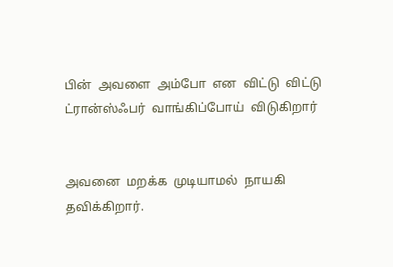பின்  அவளை  அம்போ  என  விட்டு  விட்டு  ட்ரான்ஸ்ஃபர்  வாங்கிப்போய்  விடுகிறார்


அவனை  மறக்க  முடியாமல்  நாயகி  தவிக்கிறார்.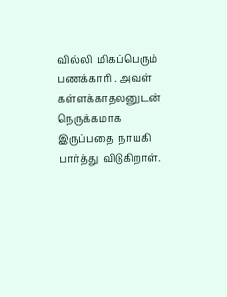வில்லி  மிகப்பெரும்  பணக்காரி . அவள்  கள்ளக்காதலனுடன்  நெருக்கமாக  இருப்பதை  நாயகி  பார்த்து  விடுகிறாள்.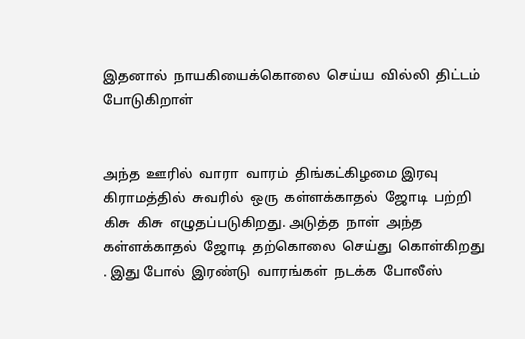இதனால்  நாயகியைக்கொலை  செய்ய  வில்லி  திட்டம்  போடுகிறாள்


அந்த  ஊரில்  வாரா  வாரம்  திங்கட்கிழமை இரவு  கிராமத்தில்  சுவரில்  ஒரு  கள்ளக்காதல்  ஜோடி  பற்றி  கிசு  கிசு  எழுதப்படுகிறது. அடுத்த  நாள்  அந்த  கள்ளக்காதல்  ஜோடி  தற்கொலை  செய்து  கொள்கிறது . இது போல்  இரண்டு  வாரங்கள்  நடக்க  போலீஸ்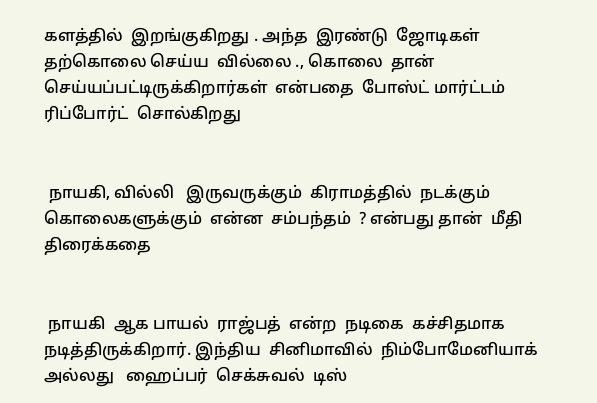களத்தில்  இறங்குகிறது . அந்த  இரண்டு  ஜோடிகள்  தற்கொலை செய்ய  வில்லை ., கொலை  தான்  செய்யப்பட்டிருக்கிறார்கள்  என்பதை  போஸ்ட் மார்ட்டம்  ரிப்போர்ட்  சொல்கிறது


 நாயகி, வில்லி   இருவருக்கும்  கிராமத்தில்  நடக்கும்  கொலைகளுக்கும்  என்ன  சம்பந்தம்  ? என்பது தான்  மீதி  திரைக்கதை


 நாயகி  ஆக பாயல்  ராஜ்பத்  என்ற  நடிகை  கச்சிதமாக  நடித்திருக்கிறார். இந்திய  சினிமாவில்  நிம்போமேனியாக்  அல்லது   ஹைப்பர்  செக்சுவல்  டிஸ்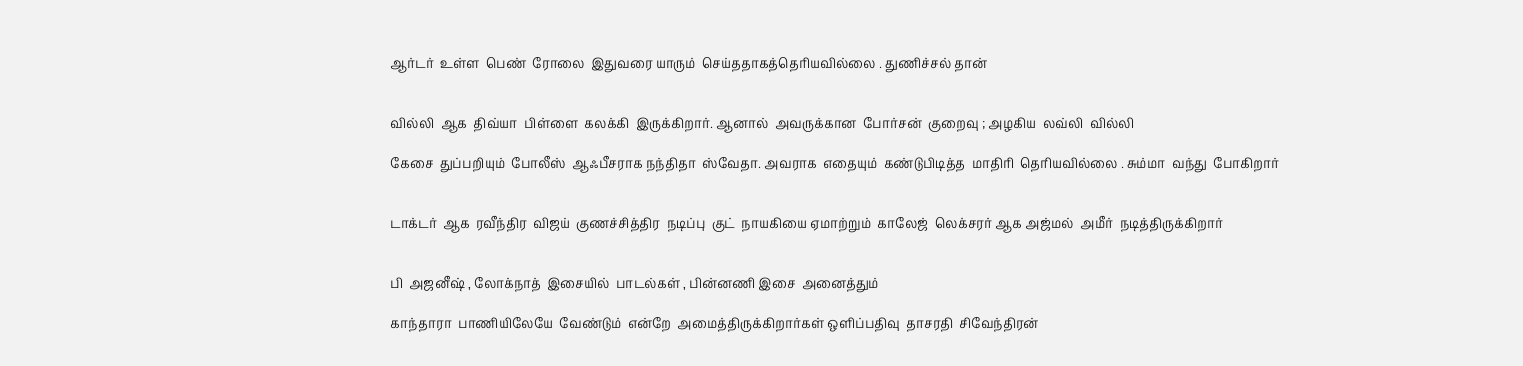ஆர்டர்  உள்ள  பெண்  ரோலை  இதுவரை யாரும்  செய்ததாகத்தெரியவில்லை . துணிச்சல் தான்


வில்லி  ஆக  திவ்யா  பிள்ளை  கலக்கி  இருக்கிறார். ஆனால்  அவருக்கான  போர்சன்  குறைவு ; அழகிய  லவ்லி  வில்லி

கேசை  துப்பறியும்  போலீஸ்  ஆஃபீசராக நந்திதா  ஸ்வேதா. அவராக  எதையும்  கண்டுபிடித்த  மாதிரி  தெரியவில்லை . சும்மா  வந்து  போகிறார்


டாக்டர்  ஆக  ரவீந்திர  விஜய்  குணச்சித்திர  நடிப்பு  குட்  நாயகியை ஏமாற்றும்  காலேஜ்  லெக்சரர் ஆக அஜ்மல்  அமீர்  நடித்திருக்கிறார்


பி  அஜனீஷ் , லோக்நாத்  இசையில்  பாடல்கள் , பின்னணி இசை  அனைத்தும்

காந்தாரா  பாணியிலேயே  வேண்டும்  என்றே  அமைத்திருக்கிறார்கள் ஒளிப்பதிவு  தாசரதி  சிவேந்திரன்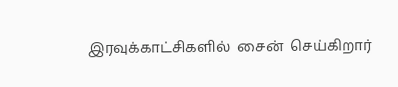இரவுக்காட்சிகளில்  சைன்  செய்கிறார்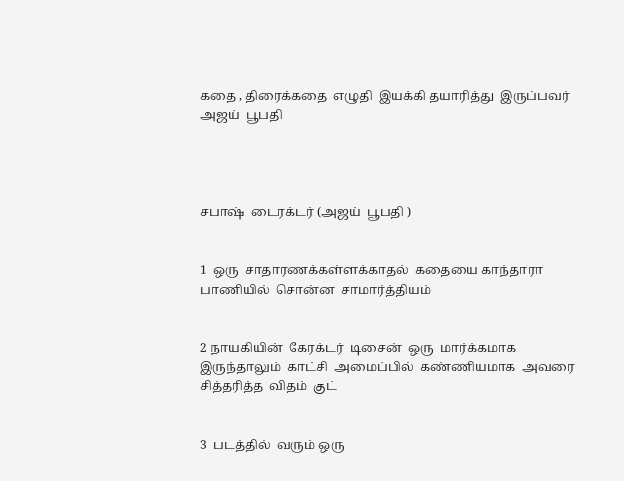கதை , திரைக்கதை  எழுதி  இயக்கி தயாரித்து  இருப்பவர்  அஜய்  பூபதி




சபாஷ்  டைரக்டர் (அஜய்  பூபதி )


1  ஒரு  சாதாரணக்கள்ளக்காதல்  கதையை காந்தாரா  பாணியில்  சொன்ன  சாமார்த்தியம்


2 நாயகியின்  கேரக்டர்  டிசைன்  ஒரு  மார்க்கமாக  இருந்தாலும்  காட்சி  அமைப்பில்  கண்ணியமாக  அவரை  சித்தரித்த  விதம்  குட்


3  படத்தில்  வரும் ஒரு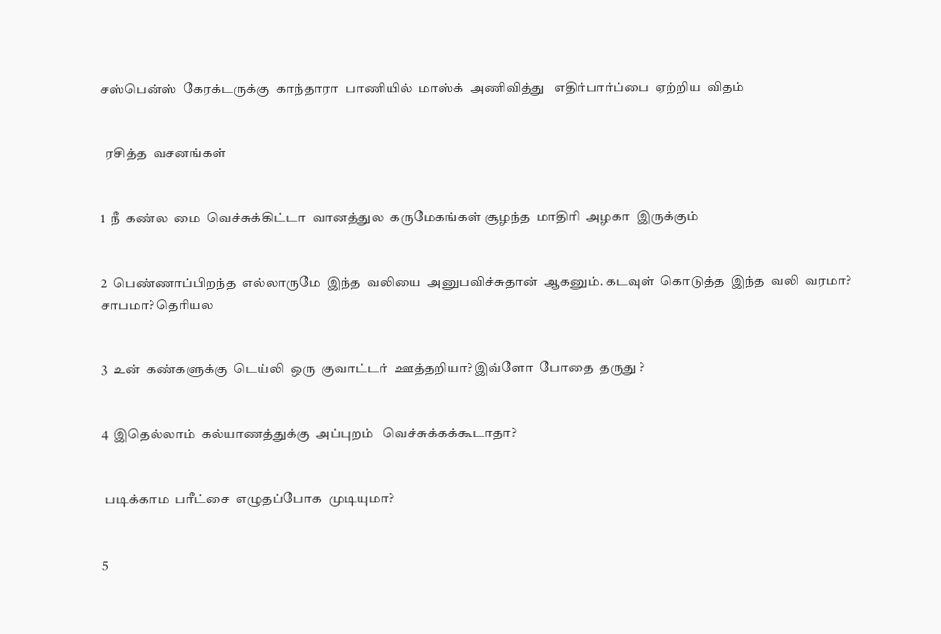சஸ்பென்ஸ்  கேரக்டருக்கு  காந்தாரா  பாணியில்  மாஸ்க்  அணிவித்து   எதிர்பார்ப்பை  ஏற்றிய  விதம்


  ரசித்த  வசனங்கள்


1  நீ  கண்ல  மை  வெச்சுக்கிட்டா  வானத்துல  கருமேகங்கள் சூழந்த  மாதிரி  அழகா  இருக்கும்


2  பெண்ணாப்பிறந்த  எல்லாருமே  இந்த  வலியை  அனுபவிச்சுதான்  ஆகனும். கடவுள்  கொடுத்த  இந்த  வலி  வரமா? சாபமா? தெரியல


3  உன்  கண்களுக்கு  டெய்லி  ஒரு  குவாட்டர்  ஊத்தறியா? இவ்ளோ  போதை  தருது ?


4  இதெல்லாம்  கல்யாணத்துக்கு  அப்புறம்   வெச்சுக்கக்கூடாதா?


 படிக்காம  பரீட்சை  எழுதப்போக  முடியுமா?


5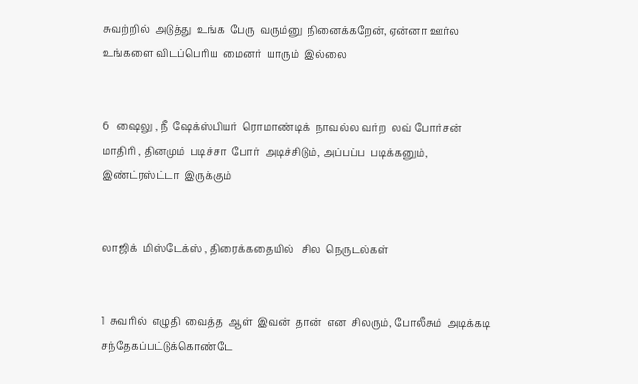சுவற்றில்  அடுத்து  உங்க  பேரு  வரும்னு  நினைக்கறேன், ஏன்னா ஊர்ல உங்களை விடப்பெரிய  மைனர்  யாரும்  இல்லை


6   ஷைலு , நீ  ஷேக்ஸ்பியர்  ரொமாண்டிக்  நாவல்ல வர்ற  லவ் போர்சன்  மாதிரி , தினமும்  படிச்சா  போர்  அடிச்சிடும், அப்பப்ப  படிக்கனும், இண்ட்ரஸ்ட்டா  இருக்கும்


லாஜிக்  மிஸ்டேக்ஸ் , திரைக்கதையில்   சில  நெருடல்கள்


1  சுவரில்  எழுதி  வைத்த  ஆள்  இவன்  தான்  என  சிலரும், போலீசும்  அடிக்கடி  சந்தேகப்பட்டுக்கொண்டே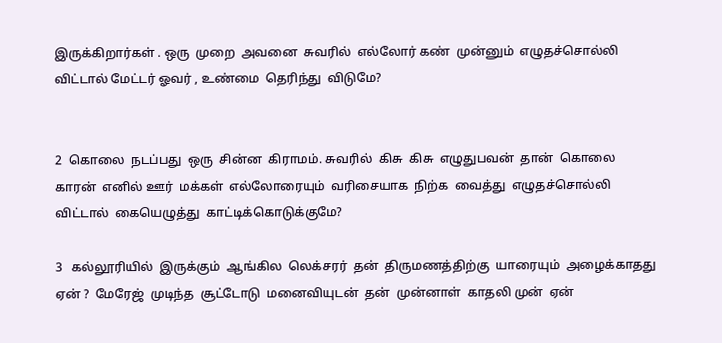இருக்கிறார்கள் . ஒரு  முறை  அவனை  சுவரில்  எல்லோர் கண்  முன்னும்  எழுதச்சொல்லி  விட்டால் மேட்டர் ஓவர் , உண்மை  தெரிந்து  விடுமே?


2  கொலை  நடப்பது  ஒரு  சின்ன  கிராமம். சுவரில்  கிசு  கிசு  எழுதுபவன்  தான்  கொலை  காரன்  எனில் ஊர்  மக்கள்  எல்லோரையும்  வரிசையாக  நிற்க  வைத்து  எழுதச்சொல்லி  விட்டால்  கையெழுத்து  காட்டிக்கொடுக்குமே?

3   கல்லூரியில்  இருக்கும்  ஆங்கில  லெக்சரர்  தன்  திருமணத்திற்கு  யாரையும்  அழைக்காதது  ஏன் ?  மேரேஜ்  முடிந்த  சூட்டோடு  மனைவியுடன்  தன்  முன்னாள்  காதலி முன்  ஏன்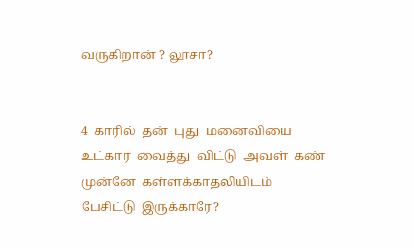வருகிறான் ? லூசா?


4  காரில்  தன்  புது  மனைவியை  உட்கார  வைத்து  விட்டு  அவள்  கண்  முன்னே  கள்ளக்காதலியிடம்  பேசிட்டு  இருக்காரே?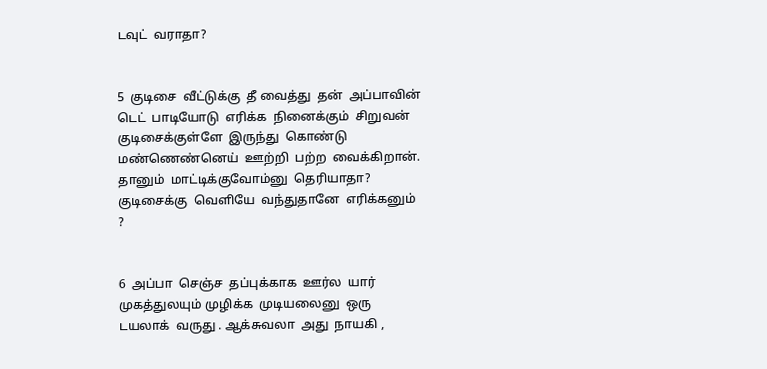டவுட்  வராதா?


5  குடிசை  வீட்டுக்கு  தீ வைத்து  தன்  அப்பாவின்  டெட்  பாடியோடு  எரிக்க  நினைக்கும்  சிறுவன்  குடிசைக்குள்ளே  இருந்து  கொண்டு  மண்ணெண்னெய்  ஊற்றி  பற்ற  வைக்கிறான். தானும்  மாட்டிக்குவோம்னு  தெரியாதா?  குடிசைக்கு  வெளியே  வந்துதானே  எரிக்கனும் ?


6  அப்பா  செஞ்ச  தப்புக்காக  ஊர்ல  யார்  முகத்துலயும் முழிக்க  முடியலைனு  ஒரு  டயலாக்  வருது . ஆக்சுவலா  அது  நாயகி ,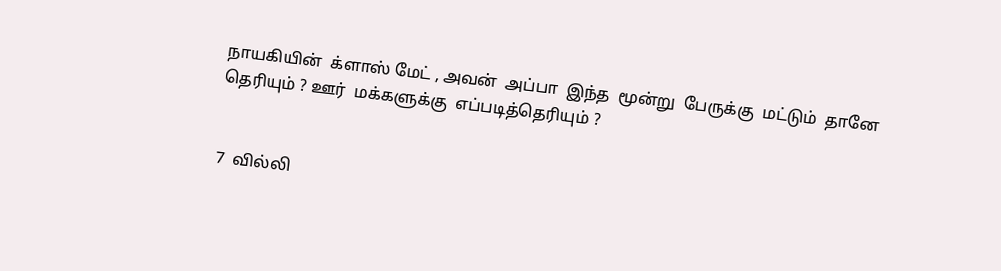நாயகியின்  க்ளாஸ் மேட் , அவன்  அப்பா  இந்த  மூன்று  பேருக்கு  மட்டும்  தானே  தெரியும் ? ஊர்  மக்களுக்கு  எப்படித்தெரியும் ?


7  வில்லி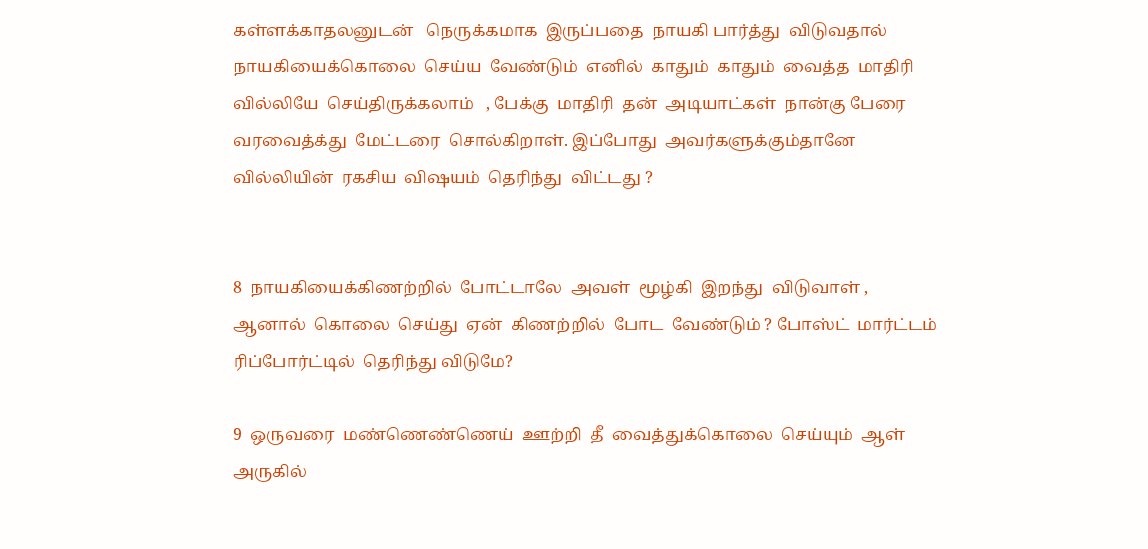கள்ளக்காதலனுடன்   நெருக்கமாக  இருப்பதை  நாயகி பார்த்து  விடுவதால்  நாயகியைக்கொலை  செய்ய  வேண்டும்  எனில்  காதும்  காதும்  வைத்த  மாதிரி  வில்லியே  செய்திருக்கலாம்   , பேக்கு  மாதிரி  தன்  அடியாட்கள்  நான்கு பேரை  வரவைத்க்து  மேட்டரை  சொல்கிறாள். இப்போது  அவர்களுக்கும்தானே  வில்லியின்  ரகசிய  விஷயம்  தெரிந்து  விட்டது ?


8  நாயகியைக்கிணற்றில்  போட்டாலே  அவள்  மூழ்கி  இறந்து  விடுவாள் , ஆனால்  கொலை  செய்து  ஏன்  கிணற்றில்  போட  வேண்டும் ? போஸ்ட்  மார்ட்டம்  ரிப்போர்ட்டில்  தெரிந்து விடுமே?

9  ஒருவரை  மண்ணெண்ணெய்  ஊற்றி  தீ  வைத்துக்கொலை  செய்யும்  ஆள்  அருகில்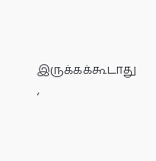இருக்கக்கூடாது ,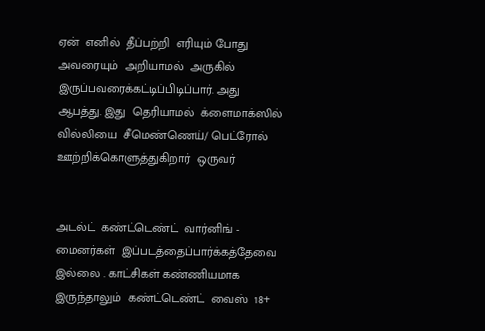ஏன்  எனில்  தீப்பற்றி  எரியும் போது  அவரையும்  அறியாமல்  அருகில் இருப்பவரைக்கட்டிப்பிடிப்பார். அது  ஆபத்து. இது  தெரியாமல்  க்ளைமாக்ஸில்  வில்லியை  சீமெண்ணெய்/ பெட்ரோல்  ஊற்றிக்கொளுத்துகிறார்  ஒருவர்


அடல்ட்  கண்ட்டெண்ட்  வார்னிங் - மைனர்கள்  இப்படத்தைப்பார்க்கத்தேவை  இல்லை . காட்சிகள் கண்ணியமாக  இருந்தாலும்  கண்ட்டெண்ட்  வைஸ்  18+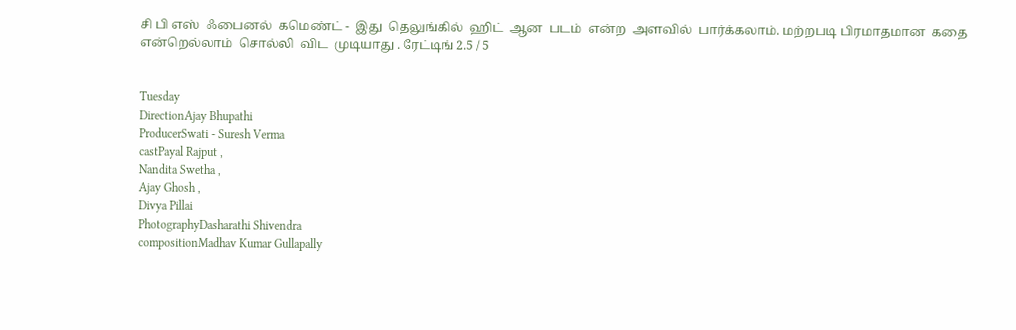சி பி எஸ்  ஃபைனல்  கமெண்ட் -  இது  தெலுங்கில்  ஹிட்  ஆன  படம்  என்ற  அளவில்  பார்க்கலாம். மற்றபடி பிரமாதமான  கதை  என்றெல்லாம்  சொல்லி  விட  முடியாது . ரேட்டிங் 2.5 / 5


Tuesday
DirectionAjay Bhupathi
ProducerSwati - Suresh Verma
castPayal Rajput ,
Nandita Swetha ,
Ajay Ghosh ,
Divya Pillai
PhotographyDasharathi Shivendra
compositionMadhav Kumar Gullapally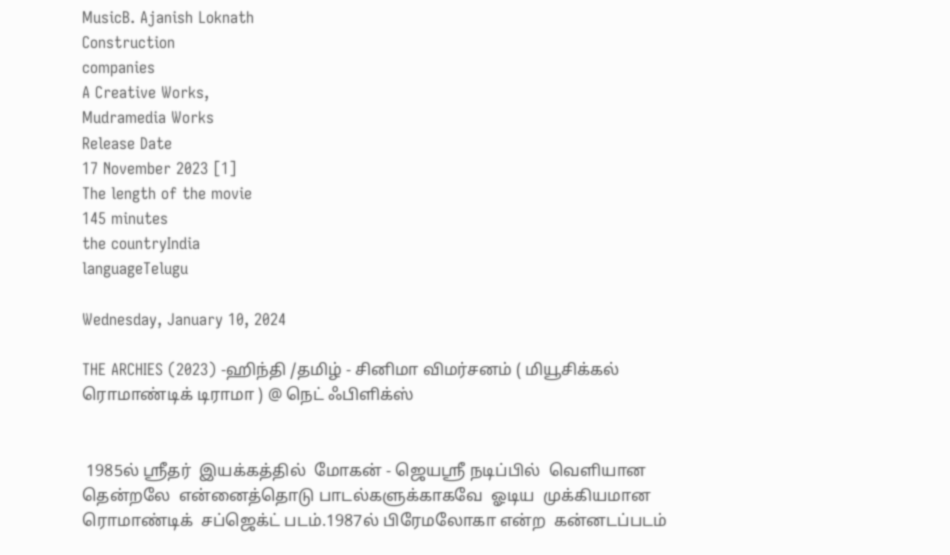MusicB. Ajanish Loknath
Construction
companies
A Creative Works,
Mudramedia Works
Release Date
17 November 2023 [1]
The length of the movie
145 minutes
the countryIndia
languageTelugu

Wednesday, January 10, 2024

THE ARCHIES (2023) -ஹிந்தி /தமிழ் - சினிமா விமர்சனம் ( மியூசிக்கல் ரொமாண்டிக் டிராமா ) @ நெட் ஃபிளிக்ஸ்


 1985ல் ஸ்ரீதர்  இயக்கத்தில்  மோகன் - ஜெயஸ்ரீ நடிப்பில்  வெளியான  தென்றலே  என்னைத்தொடு பாடல்களுக்காகவே  ஓடிய  முக்கியமான  ரொமாண்டிக்  சப்ஜெக்ட் படம்.1987ல் பிரேமலோகா என்ற  கன்னடப்படம்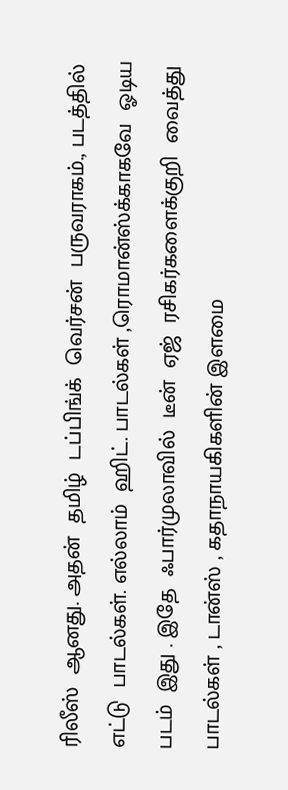ரிலீஸ்  ஆனது. அதன்  தமிழ்  டப்பிங்க்  வெர்சன்  பருவராகம்., படத்தில்  எட்டு  பாடல்கள். எல்லாம்  ஹிட். பாடல்கள் ,ரொமான்ஸ்க்காகவே  ஓடிய  படம்  இது . இதே  ஃபார்முலாவில்  டீன்  ஏஜ்  ரசிகர்களைக்குறி  வைத்து  பாடல்கள் , டான்ஸ் , கதாநாயகிகளின் இளமை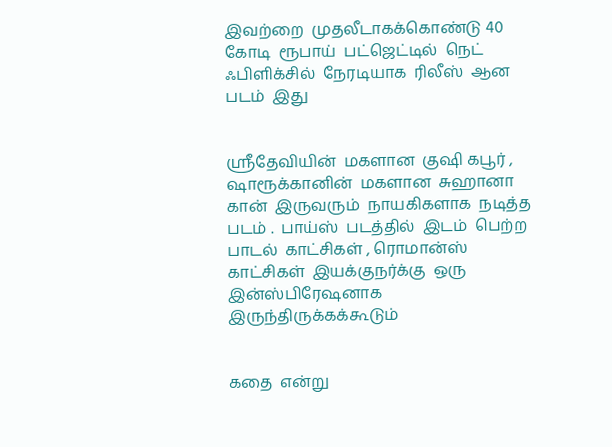இவற்றை  முதலீடாகக்கொண்டு 40  கோடி  ரூபாய்  பட்ஜெட்டில்  நெட்  ஃபிளிக்சில்  நேரடியாக  ரிலீஸ்  ஆன  படம்  இது


ஸ்ரீதேவியின்  மகளான  குஷி கபூர் , ஷாரூக்கானின்  மகளான  சுஹானா  கான்  இருவரும்  நாயகிகளாக  நடித்த  படம் .  பாய்ஸ்  படத்தில்  இடம்  பெற்ற  பாடல்  காட்சிகள் , ரொமான்ஸ்    காட்சிகள்  இயக்குநர்க்கு  ஒரு  இன்ஸ்பிரேஷனாக  இருந்திருக்கக்கூடும்


கதை  என்று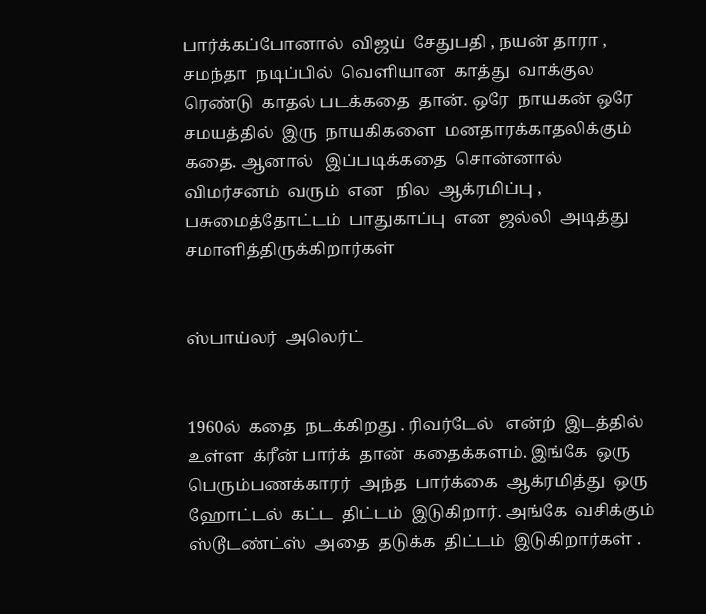பார்க்கப்போனால்  விஜய்  சேதுபதி , நயன் தாரா , சமந்தா  நடிப்பில்  வெளியான  காத்து  வாக்குல  ரெண்டு  காதல் படக்கதை  தான். ஒரே  நாயகன் ஒரே  சமயத்தில்  இரு  நாயகிகளை  மனதாரக்காதலிக்கும்  கதை. ஆனால்   இப்படிக்கதை  சொன்னால்  விமர்சனம்  வரும்  என   நில  ஆக்ரமிப்பு , பசுமைத்தோட்டம்  பாதுகாப்பு  என  ஜல்லி  அடித்து  சமாளித்திருக்கிறார்கள்


ஸ்பாய்லர்  அலெர்ட்


1960ல்  கதை  நடக்கிறது . ரிவர்டேல்   என்ற்  இடத்தில் உள்ள  க்ரீன் பார்க்  தான்  கதைக்களம். இங்கே  ஒரு  பெரும்பணக்காரர்  அந்த  பார்க்கை  ஆக்ரமித்து  ஒரு  ஹோட்டல்  கட்ட  திட்டம்  இடுகிறார். அங்கே  வசிக்கும்   ஸ்டூடண்ட்ஸ்  அதை  தடுக்க  திட்டம்  இடுகிறார்கள் .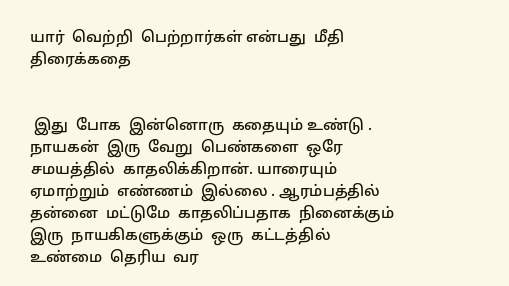யார்  வெற்றி  பெற்றார்கள் என்பது  மீதி   திரைக்கதை


 இது  போக  இன்னொரு  கதையும் உண்டு . நாயகன்  இரு  வேறு  பெண்களை  ஒரே  சமயத்தில்  காதலிக்கிறான். யாரையும்  ஏமாற்றும்  எண்ணம்  இல்லை . ஆரம்பத்தில்  தன்னை  மட்டுமே  காதலிப்பதாக  நினைக்கும் இரு  நாயகிகளுக்கும்  ஒரு  கட்டத்தில்  உண்மை  தெரிய  வர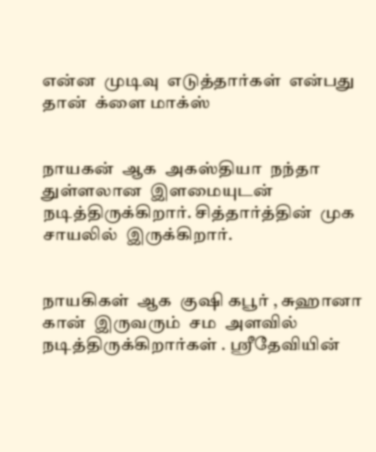என்ன  முடிவு  எடுத்தார்கள்  என்பது  தான்  க்ளை மாக்ஸ்


நாயகன்  ஆக  அகஸ்தியா  நந்தா  துள்ளலான  இளமையுடன்  நடித்திருக்கிறார். சித்தார்த்தின்  முக  சாயலில்  இருக்கிறார்.


நாயகிகள்  ஆக  குஷி கபூர் , சுஹானா கான்  இருவரும்  சம  அளவில்  நடித்திருக்கிறார்கள் . ஸ்ரீதேவியின்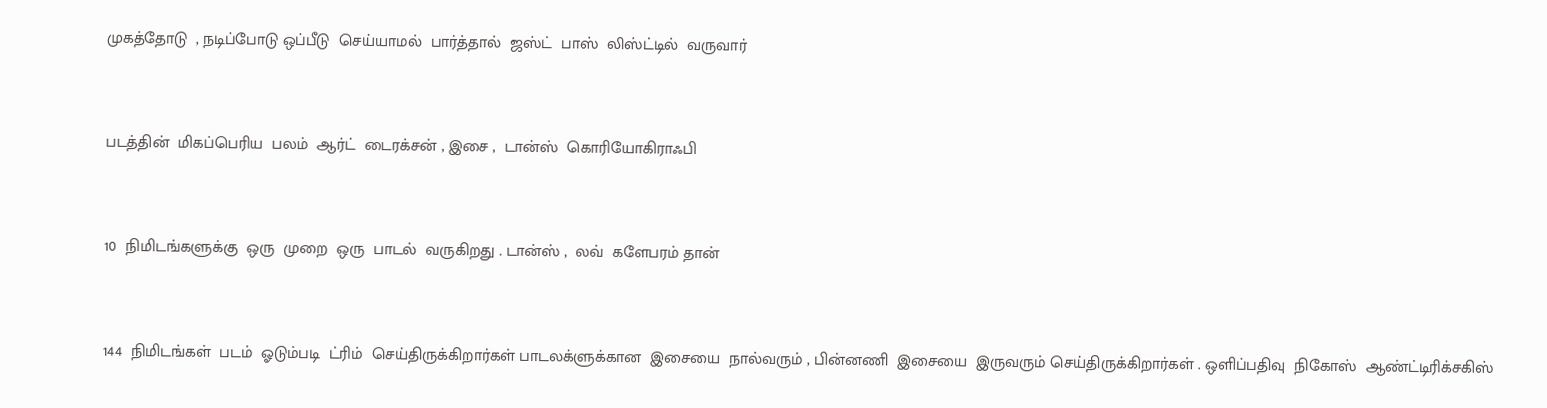முகத்தோடு  , நடிப்போடு ஒப்பீடு  செய்யாமல்  பார்த்தால்  ஜஸ்ட்  பாஸ்  லிஸ்ட்டில்  வருவார்


படத்தின்  மிகப்பெரிய  பலம்  ஆர்ட்  டைரக்சன் , இசை ,  டான்ஸ்  கொரியோகிராஃபி


10  நிமிடங்களுக்கு  ஒரு  முறை  ஒரு  பாடல்  வருகிறது . டான்ஸ் ,  லவ்  களேபரம் தான்


144  நிமிடங்கள்  படம்  ஓடும்படி  ட்ரிம்  செய்திருக்கிறார்கள் பாடலக்ளுக்கான  இசையை  நால்வரும் , பின்னணி  இசையை  இருவரும் செய்திருக்கிறார்கள் . ஒளிப்பதிவு  நிகோஸ்  ஆண்ட்டிரிக்சகிஸ்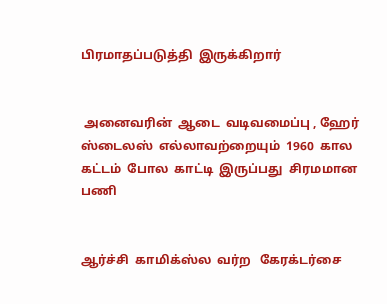பிரமாதப்படுத்தி  இருக்கிறார்


 அனைவரின்  ஆடை  வடிவமைப்பு , ஹேர்  ஸ்டைலஸ்  எல்லாவற்றையும்  1960  கால கட்டம்  போல  காட்டி  இருப்பது  சிரமமான  பணி


ஆர்ச்சி  காமிக்ஸ்ல  வர்ற   கேரக்டர்சை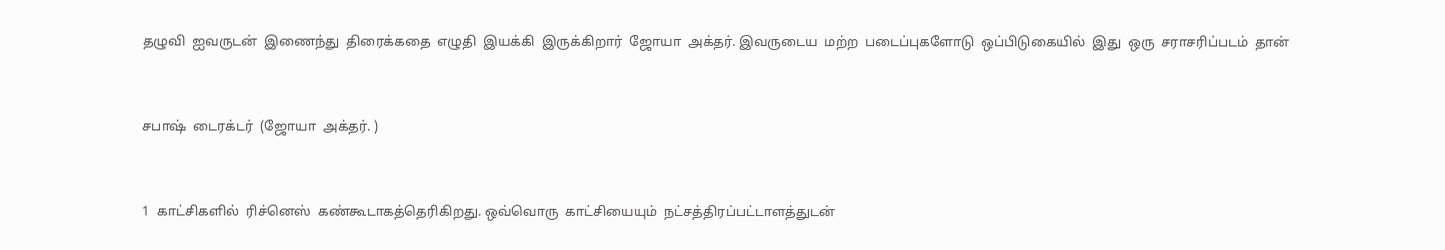தழுவி  ஐவருடன்  இணைந்து  திரைக்கதை  எழுதி  இயக்கி  இருக்கிறார்  ஜோயா  அக்தர். இவருடைய  மற்ற  படைப்புகளோடு  ஒப்பிடுகையில்  இது  ஒரு  சராசரிப்படம்  தான்


சபாஷ்  டைரக்டர்  (ஜோயா  அக்தர். )


1  காட்சிகளில்  ரிச்னெஸ்  கண்கூடாகத்தெரிகிறது. ஒவ்வொரு  காட்சியையும்  நட்சத்திரப்பட்டாளத்துடன்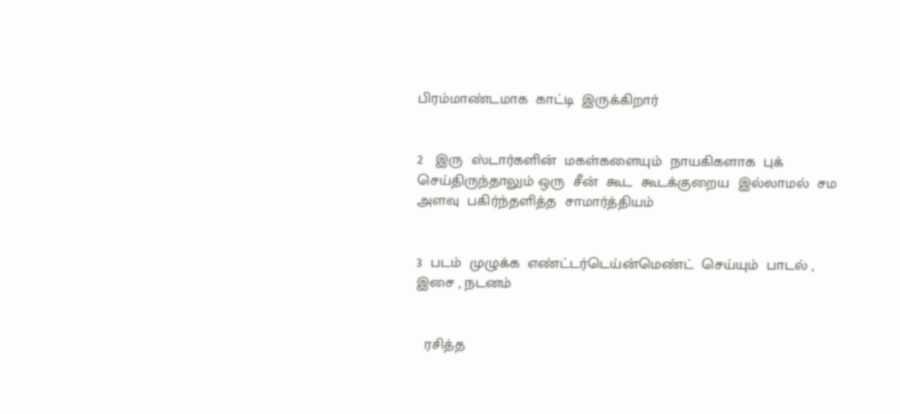பிரம்மாண்டமாக  காட்டி  இருக்கிறார்


2   இரு  ஸ்டார்களின்  மகள்களையும்  நாயகிகளாக  புக்  செய்திருந்தாலும் ஒரு  சீன்  கூட  கூடக்குறைய  இல்லாமல்  சம  அளவு  பகிர்ந்தளித்த  சாமார்த்தியம்


3  படம்  முழுக்க  எண்ட்டர்டெய்ன்மெண்ட்  செய்யும்  பாடல் , இசை , நடனம்


  ரசித்த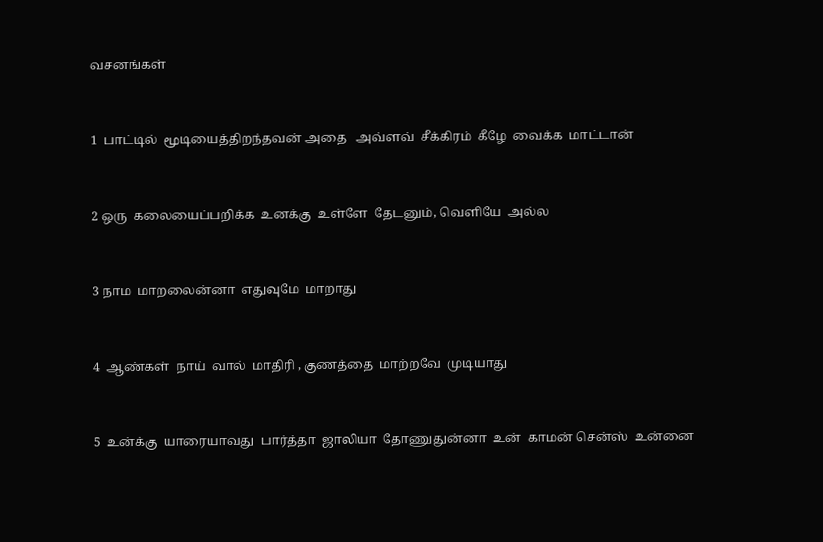வசனங்கள்


1  பாட்டில்  மூடியைத்திறந்தவன் அதை   அவ்ளவ்  சீக்கிரம்  கீழே  வைக்க  மாட்டான்


2 ஒரு  கலையைப்பறிக்க  உனக்கு  உள்ளே  தேடனும், வெளியே  அல்ல


3 நாம  மாறலைன்னா  எதுவுமே  மாறாது


4  ஆண்கள்  நாய்  வால்  மாதிரி , குணத்தை  மாற்றவே  முடியாது


5  உன்க்கு  யாரையாவது  பார்த்தா  ஜாலியா  தோணுதுன்னா  உன்  காமன் சென்ஸ்  உன்னை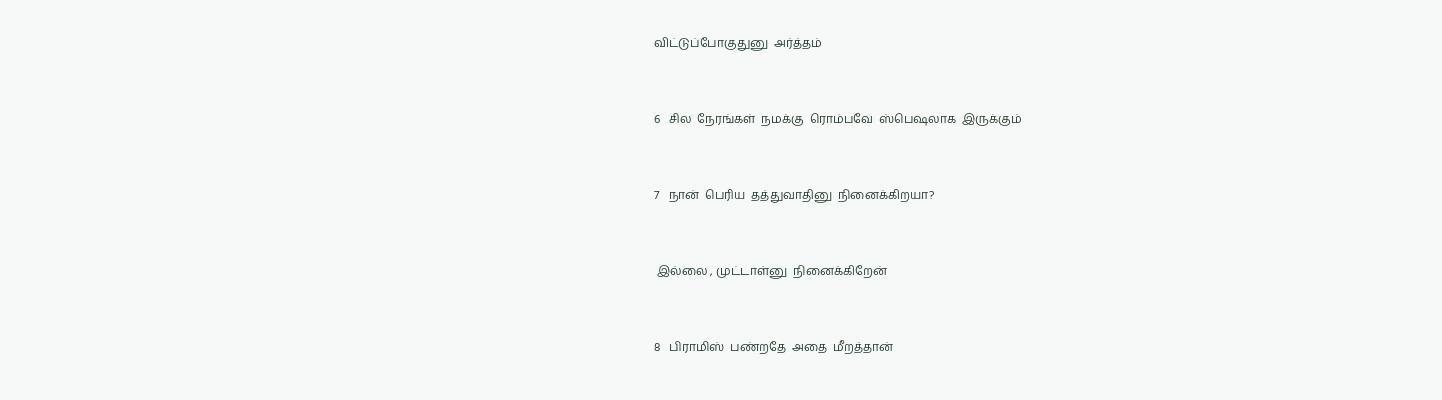விட்டுப்போகுதுனு  அர்த்தம்


6   சில  நேரங்கள்  நமக்கு  ரொம்பவே  ஸ்பெஷலாக  இருக்கும்


7   நான்  பெரிய  தத்துவாதினு  நினைக்கிறயா?


 இல்லை , முட்டாள்னு  நினைக்கிறேன்


8   பிராமிஸ்  பண்றதே  அதை  மீறத்தான்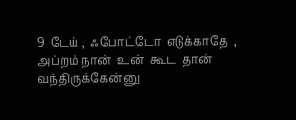9  டேய் ,  ஃபோட்டோ  எடுக்காதே  , அப்றம் நான்  உன்  கூட  தான்  வந்திருக்கேன்னு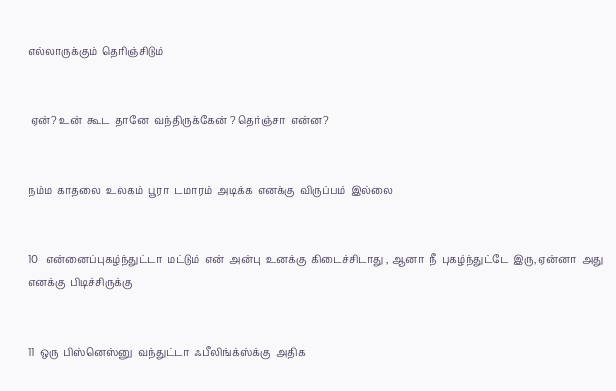எல்லாருக்கும்  தெரிஞ்சிடும்


 ஏன்? உன்  கூட  தானே  வந்திருக்கேன் ? தெர்ஞ்சா  என்ன?


நம்ம  காதலை  உலகம்  பூரா  டமாரம்  அடிக்க  எனக்கு  விருப்பம்  இல்லை


10   என்னைப்புகழ்ந்துட்டா  மட்டும்  என்  அன்பு  உனக்கு  கிடைச்சிடாது , ஆனா  நீ  புகழ்ந்துட்டே  இரு, ஏன்னா  அது  எனக்கு  பிடிச்சிருக்கு


11  ஒரு  பிஸ்னெஸ்னு  வந்துட்டா  ஃபீலிங்க்ஸ்க்கு  அதிக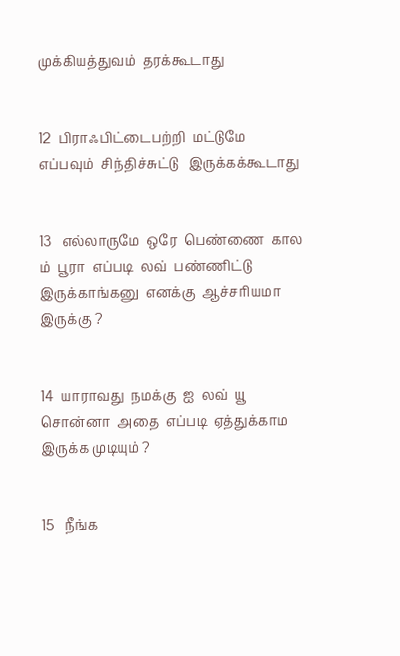முக்கியத்துவம்  தரக்கூடாது


12  பிராஃபிட்டைபற்றி  மட்டுமே  எப்பவும்  சிந்திச்சுட்டு   இருக்கக்கூடாது


13   எல்லாருமே  ஒரே  பெண்ணை  கால ம்  பூரா  எப்படி  லவ்  பண்ணிட்டு  இருக்காங்கனு  எனக்கு  ஆச்சரியமா  இருக்கு ?


14  யாராவது  நமக்கு  ஐ  லவ்  யூ  சொன்னா  அதை  எப்படி  ஏத்துக்காம இருக்க முடியும் ?


15   நீங்க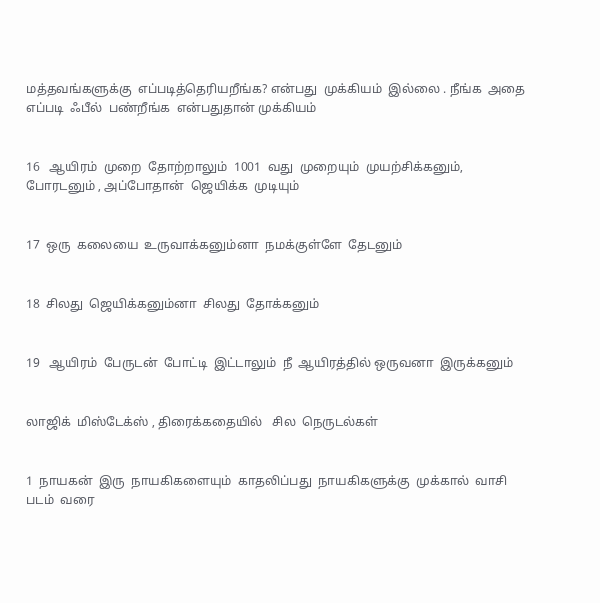மத்தவங்களுக்கு  எப்படித்தெரியறீங்க? என்பது  முக்கியம்  இல்லை . நீங்க  அதை  எப்படி  ஃபீல்  பண்றீங்க  என்பதுதான் முக்கியம்


16   ஆயிரம்  முறை  தோற்றாலும்  1001  வது  முறையும்  முயற்சிக்கனும்,  போரடனும் , அப்போதான்  ஜெயிக்க  முடியும்


17  ஒரு  கலையை  உருவாக்கனும்னா  நமக்குள்ளே  தேடனும்


18  சிலது  ஜெயிக்கனும்னா  சிலது  தோக்கனும்


19   ஆயிரம்  பேருடன்  போட்டி  இட்டாலும்  நீ  ஆயிரத்தில் ஒருவனா  இருக்கனும்


லாஜிக்  மிஸ்டேக்ஸ் , திரைக்கதையில்   சில  நெருடல்கள்


1  நாயகன்  இரு  நாயகிகளையும்  காதலிப்பது  நாயகிகளுக்கு  முக்கால்  வாசி  படம்  வரை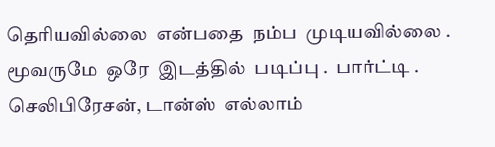தெரியவில்லை  என்பதை  நம்ப  முடியவில்லை . மூவருமே  ஒரே  இடத்தில்  படிப்பு .  பார்ட்டி . செலிபிரேசன், டான்ஸ்  எல்லாம்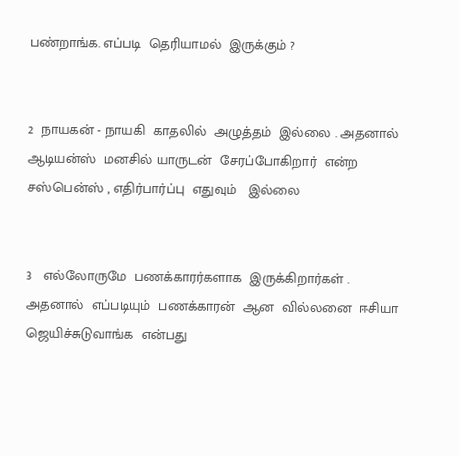பண்றாங்க. எப்படி  தெரியாமல்  இருக்கும் ?


2  நாயகன் - நாயகி  காதலில்  அழுத்தம்  இல்லை . அதனால்  ஆடியன்ஸ்  மனசில் யாருடன்  சேரப்போகிறார்  என்ற  சஸ்பென்ஸ் , எதிர்பார்ப்பு  எதுவும்   இல்லை


3   எல்லோருமே  பணக்காரர்களாக  இருக்கிறார்கள் . அதனால்  எப்படியும்  பணக்காரன்  ஆன  வில்லனை  ஈசியா  ஜெயிச்சுடுவாங்க  என்பது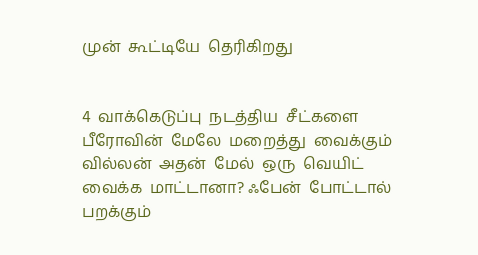முன்  கூட்டியே  தெரிகிறது


4  வாக்கெடுப்பு  நடத்திய  சீட்களை பீரோவின்  மேலே  மறைத்து  வைக்கும்  வில்லன்  அதன்  மேல்  ஒரு  வெயிட்  வைக்க  மாட்டானா? ஃபேன்  போட்டால்  பறக்கும்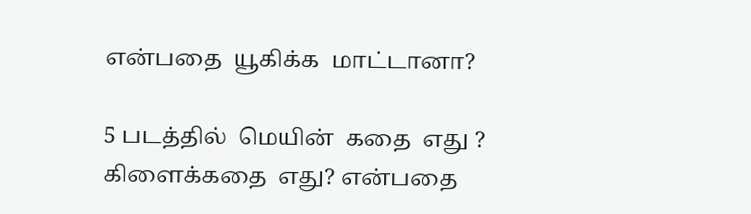என்பதை  யூகிக்க  மாட்டானா?

5 படத்தில்  மெயின்  கதை  எது ? கிளைக்கதை  எது? என்பதை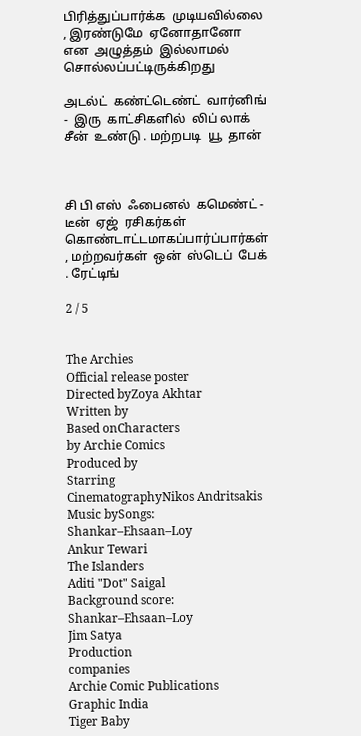பிரித்துப்பார்க்க  முடியவில்லை , இரண்டுமே  ஏனோதானோ  என  அழுத்தம்  இல்லாமல்  சொல்லப்பட்டிருக்கிறது

அடல்ட்  கண்ட்டெண்ட்  வார்னிங் -  இரு  காட்சிகளில்  லிப் லாக்  சீன்  உண்டு . மற்றபடி  யூ  தான்



சி பி எஸ்  ஃபைனல்  கமெண்ட் -  டீன்  ஏஜ்  ரசிகர்கள்  கொண்டாட்டமாகப்பார்ப்பார்கள் , மற்றவர்கள்  ஒன்  ஸ்டெப்  பேக் . ரேட்டிங்

2 / 5


The Archies
Official release poster
Directed byZoya Akhtar
Written by
Based onCharacters
by Archie Comics
Produced by
Starring
CinematographyNikos Andritsakis
Music bySongs:
Shankar–Ehsaan–Loy
Ankur Tewari
The Islanders
Aditi "Dot" Saigal
Background score:
Shankar–Ehsaan–Loy
Jim Satya
Production
companies
Archie Comic Publications
Graphic India
Tiger Baby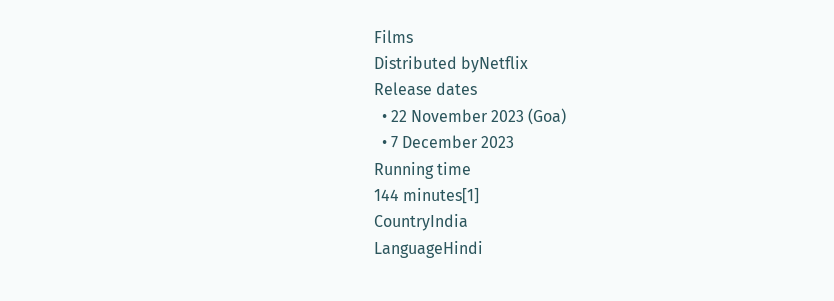Films
Distributed byNetflix
Release dates
  • 22 November 2023 (Goa)
  • 7 December 2023
Running time
144 minutes[1]
CountryIndia
LanguageHindi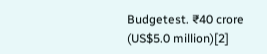Budgetest. ₹40 crore (US$5.0 million)[2]